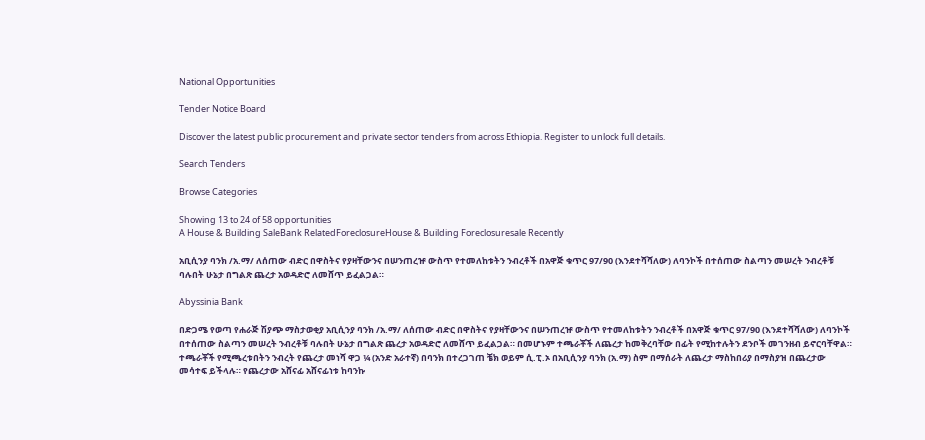National Opportunities

Tender Notice Board

Discover the latest public procurement and private sector tenders from across Ethiopia. Register to unlock full details.

Search Tenders

Browse Categories

Showing 13 to 24 of 58 opportunities
A House & Building SaleBank RelatedForeclosureHouse & Building Foreclosuresale Recently

አቢሲንያ ባንክ /አ.ማ/ ለሰጠው ብድር በዋስትና የያዛቸውንና በሠንጠረዡ ውስጥ የተመለከቱትን ንብረቶች በአዋጅ ቁጥር 97/90 (እንደተሻሻለው) ለባንኮች በተሰጠው ስልጣን መሠረት ንብረቶቹ ባሉበት ሁኔታ በግልጽ ጨረታ አወዳድሮ ለመሸጥ ይፈልጋል።

Abyssinia Bank

በድጋሜ የወጣ የሐራጅ ሽያጭ ማስታወቂያ አቢሲንያ ባንክ /አ.ማ/ ለሰጠው ብድር በዋስትና የያዛቸውንና በሠንጠረዡ ውስጥ የተመለከቱትን ንብረቶች በአዋጅ ቁጥር 97/90 (እንደተሻሻለው) ለባንኮች በተሰጠው ስልጣን መሠረት ንብረቶቹ ባሉበት ሁኔታ በግልጽ ጨረታ አወዳድሮ ለመሸጥ ይፈልጋል። በመሆኑም ተጫራቾች ለጨረታ ከመቅረባቸው በፊት የሚከተሉትን ደንቦች መገንዘብ ይኖርባቸዋል። ተጫራቾች የሚጫረቱበትን ንብረት የጨረታ መነሻ ዋጋ ¼ (አንድ አራተኛ) በባንክ በተረጋገጠ ቼክ ወይም ሲ.ፒ.ኦ በአቢሲንያ ባንክ (አ.ማ) ስም በማሰራት ለጨረታ ማስከበሪያ በማስያዝ በጨረታው መሳተፍ ይችላሉ። የጨረታው አሸናፊ አሸናፊነቱ ከባንኩ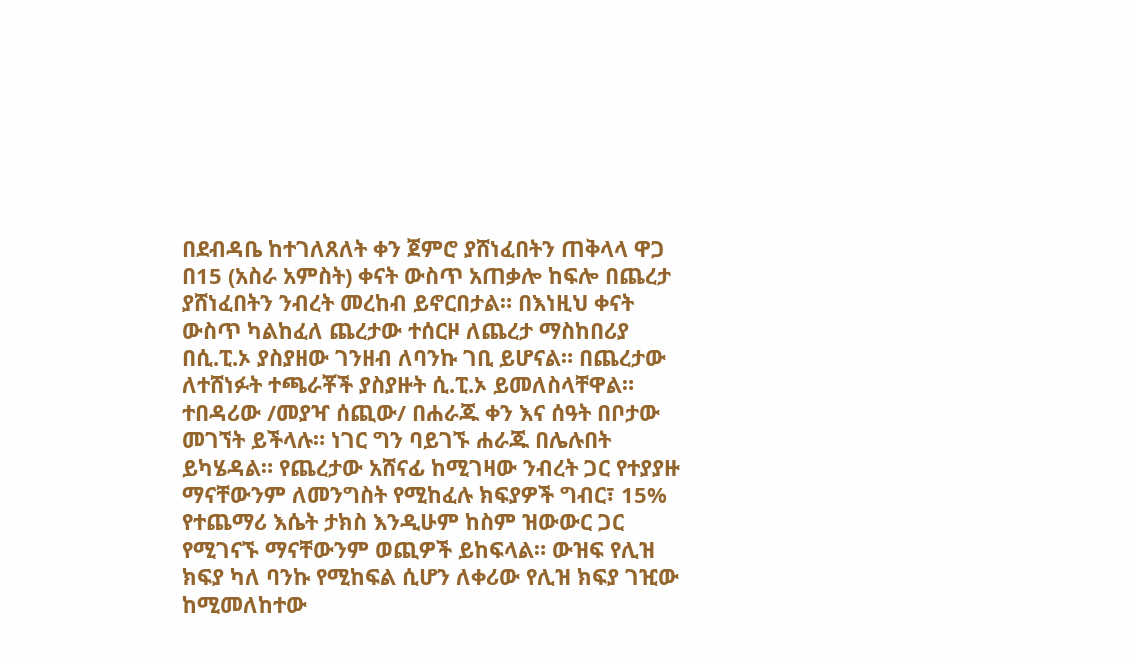በደብዳቤ ከተገለጸለት ቀን ጀምሮ ያሸነፈበትን ጠቅላላ ዋጋ በ15 (አስራ አምስት) ቀናት ውስጥ አጠቃሎ ከፍሎ በጨረታ ያሸነፈበትን ንብረት መረከብ ይኖርበታል። በእነዚህ ቀናት ውስጥ ካልከፈለ ጨረታው ተሰርዞ ለጨረታ ማስከበሪያ በሲ.ፒ.ኦ ያስያዘው ገንዘብ ለባንኩ ገቢ ይሆናል። በጨረታው ለተሸነፉት ተጫራቾች ያስያዙት ሲ.ፒ.ኦ ይመለስላቸዋል። ተበዳሪው /መያዣ ሰጪው/ በሐራጁ ቀን እና ሰዓት በቦታው መገኘት ይችላሉ። ነገር ግን ባይገኙ ሐራጁ በሌሉበት ይካሄዳል። የጨረታው አሸናፊ ከሚገዛው ንብረት ጋር የተያያዙ ማናቸውንም ለመንግስት የሚከፈሉ ክፍያዎች ግብር፣ 15% የተጨማሪ እሴት ታክስ እንዲሁም ከስም ዝውውር ጋር የሚገናኙ ማናቸውንም ወጪዎች ይከፍላል። ውዝፍ የሊዝ ክፍያ ካለ ባንኩ የሚከፍል ሲሆን ለቀሪው የሊዝ ክፍያ ገዢው ከሚመለከተው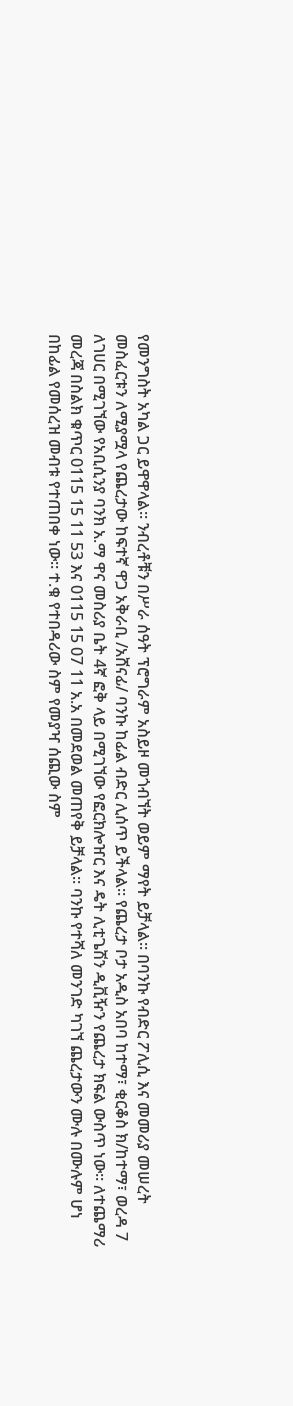የመንግስት አካል ጋር ይዋዋላል። ንብረቶቹን በሥራ ሰዓት ፕሮግራም አስይዞ መጎብኘት ወይም ማየት ይቻላል። በባንኩ የብድር ፖሊሲ እና መመሪያ መሠረት መስፈርቱን ለሚያሟላ የጨረታው ከፍተኛ ዋጋ አቅራቢ /አሸናፊ/ ባንኩ ከፊል ብድር ሊሰጥ ይችላል። የጨረታ ቦታ አዲስ አበባ ከተማ፣ ቂርቆስ ክ/ከተማ፣ ወረዳ 7 ለገሀር በሚገኘው የአቢሲንያ ባንክ አ.ማ ዋና መስሪያ ቤት 4ኛ ፎቅ ላይ በሚገኘው የፎርክሎዠር እና ዴት ሊቲጌሽን ዲቪዥን የጨረታ ክፍል ውስጥ ነው። ለተጨማሪ መረጃ በስልክ ቁጥር 0115 15 11 53 እና 0115 15 07 11 አ.አ በመደወል መጠየቅ ይቻላል። ባንኩ የተሻለ መንገድ ካገኘ ጨረታውን ሙሉ በሙሉም ሆነ በከፊል የመሰረዝ መብቱ የተጠበቀ ነው። ተ.ቁ የተበዳሪው ስም የመያዣ ሰጪው ስም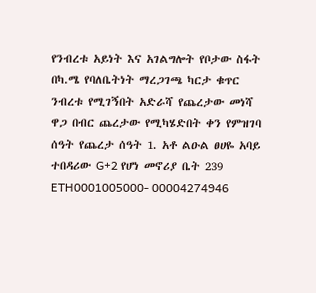የንብረቱ አይነት እና አገልግሎት የቦታው ስፋት በካ.ሜ የባለቤትነት ማረጋገጫ ካርታ ቁጥር ንብረቱ የሚገኝበት አድራሻ የጨረታው መነሻ ዋጋ በብር ጨረታው የሚካሄድበት ቀን የምዝገባ ሰዓት የጨረታ ሰዓት 1. አቶ ልዑል ፀሀዬ አባይ ተበዳሪው G+2 የሆነ መኖሪያ ቤት 239 ETH0001005000- 00004274946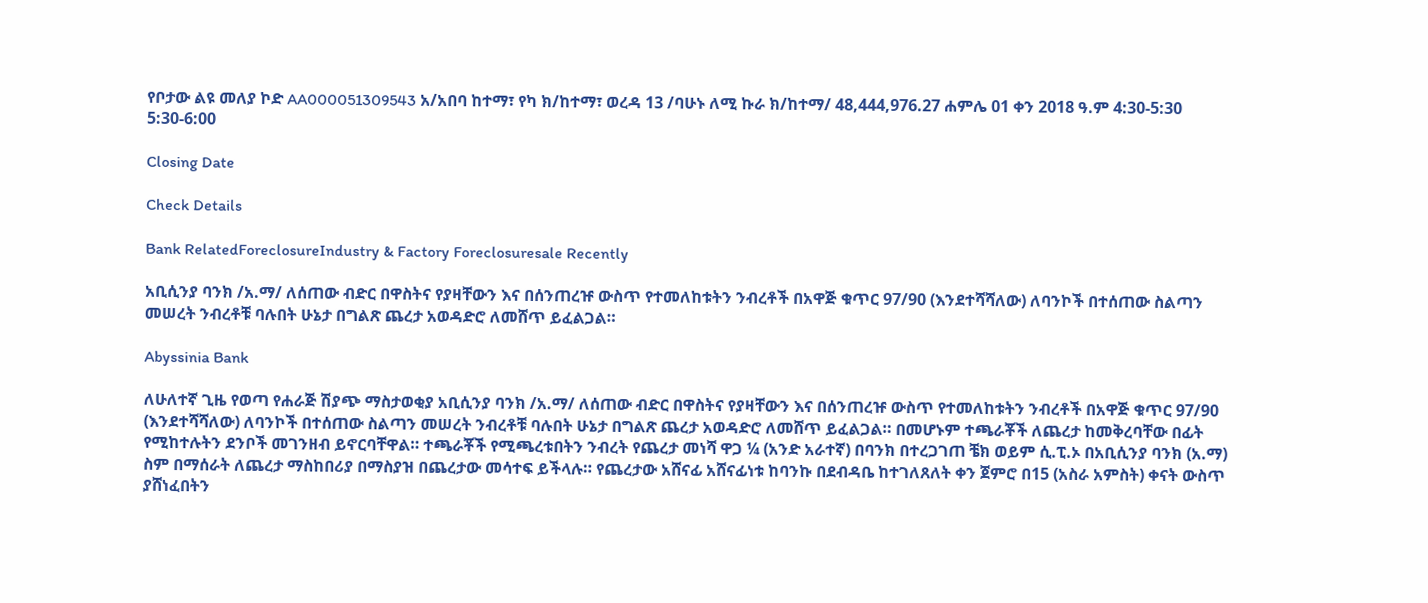የቦታው ልዩ መለያ ኮድ AA000051309543 አ/አበባ ከተማ፣ የካ ክ/ከተማ፣ ወረዳ 13 /ባሁኑ ለሚ ኩራ ክ/ከተማ/ 48,444,976.27 ሐምሌ 01 ቀን 2018 ዓ.ም 4:30-5:30 5:30-6:00

Closing Date

Check Details

Bank RelatedForeclosureIndustry & Factory Foreclosuresale Recently

አቢሲንያ ባንክ /አ.ማ/ ለሰጠው ብድር በዋስትና የያዛቸውን እና በሰንጠረዡ ውስጥ የተመለከቱትን ንብረቶች በአዋጅ ቁጥር 97/90 (እንደተሻሻለው) ለባንኮች በተሰጠው ስልጣን መሠረት ንብረቶቹ ባሉበት ሁኔታ በግልጽ ጨረታ አወዳድሮ ለመሸጥ ይፈልጋል።

Abyssinia Bank

ለሁለተኛ ጊዜ የወጣ የሐራጅ ሽያጭ ማስታወቂያ አቢሲንያ ባንክ /አ.ማ/ ለሰጠው ብድር በዋስትና የያዛቸውን እና በሰንጠረዡ ውስጥ የተመለከቱትን ንብረቶች በአዋጅ ቁጥር 97/90 (እንደተሻሻለው) ለባንኮች በተሰጠው ስልጣን መሠረት ንብረቶቹ ባሉበት ሁኔታ በግልጽ ጨረታ አወዳድሮ ለመሸጥ ይፈልጋል። በመሆኑም ተጫራቾች ለጨረታ ከመቅረባቸው በፊት የሚከተሉትን ደንቦች መገንዘብ ይኖርባቸዋል። ተጫራቾች የሚጫረቱበትን ንብረት የጨረታ መነሻ ዋጋ ¼ (አንድ አራተኛ) በባንክ በተረጋገጠ ቼክ ወይም ሲ.ፒ.ኦ በአቢሲንያ ባንክ (አ.ማ) ስም በማሰራት ለጨረታ ማስከበሪያ በማስያዝ በጨረታው መሳተፍ ይችላሉ። የጨረታው አሸናፊ አሸናፊነቱ ከባንኩ በደብዳቤ ከተገለጸለት ቀን ጀምሮ በ15 (አስራ አምስት) ቀናት ውስጥ ያሸነፈበትን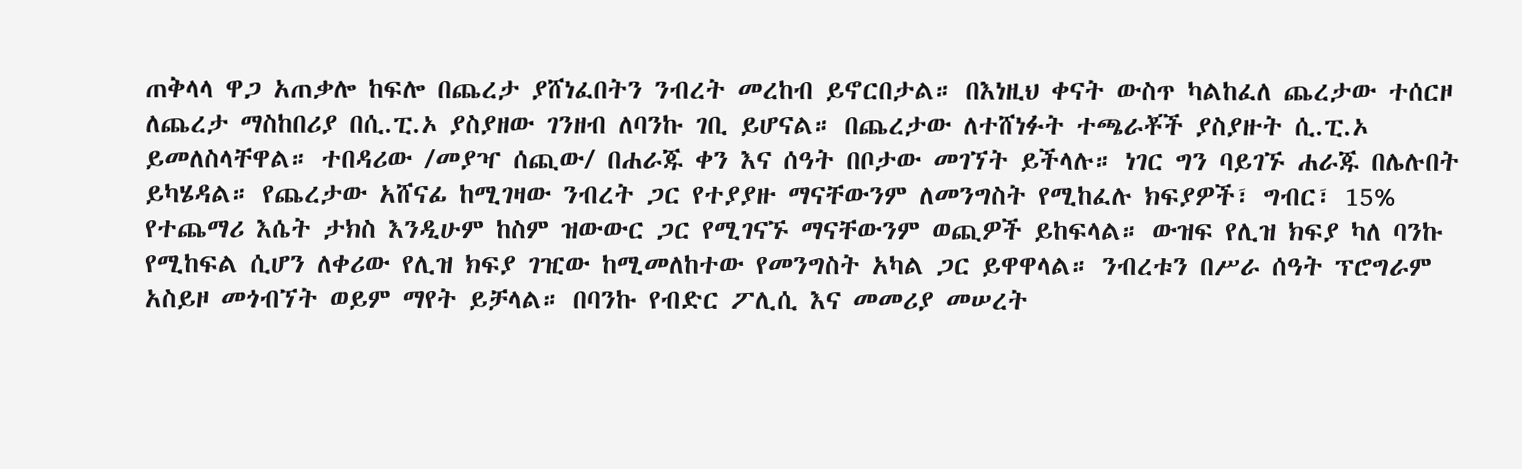ጠቅላላ ዋጋ አጠቃሎ ከፍሎ በጨረታ ያሸነፈበትን ንብረት መረከብ ይኖርበታል። በእነዚህ ቀናት ውስጥ ካልከፈለ ጨረታው ተሰርዞ ለጨረታ ማስከበሪያ በሲ.ፒ.ኦ ያስያዘው ገንዘብ ለባንኩ ገቢ ይሆናል። በጨረታው ለተሸነፉት ተጫራቾች ያስያዙት ሲ.ፒ.ኦ ይመለስላቸዋል። ተበዳሪው /መያዣ ሰጪው/ በሐራጁ ቀን እና ሰዓት በቦታው መገኘት ይችላሉ። ነገር ግን ባይገኙ ሐራጁ በሌሉበት ይካሄዳል። የጨረታው አሸናፊ ከሚገዛው ንብረት ጋር የተያያዙ ማናቸውንም ለመንግስት የሚከፈሉ ክፍያዎች፣ ግብር፣ 15% የተጨማሪ እሴት ታክስ እንዲሁም ከስም ዝውውር ጋር የሚገናኙ ማናቸውንም ወጪዎች ይከፍላል። ውዝፍ የሊዝ ክፍያ ካለ ባንኩ የሚከፍል ሲሆን ለቀሪው የሊዝ ክፍያ ገዢው ከሚመለከተው የመንግስት አካል ጋር ይዋዋላል። ንብረቱን በሥራ ሰዓት ፕሮግራም አስይዞ መጎብኘት ወይም ማየት ይቻላል። በባንኩ የብድር ፖሊሲ እና መመሪያ መሠረት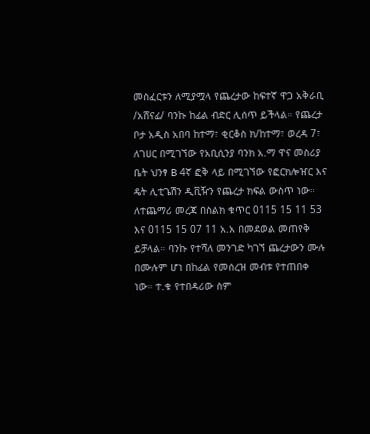መስፈርቱን ለሚያሟላ የጨረታው ከፍተኛ ዋጋ አቅራቢ /አሸናፊ/ ባንኩ ከፊል ብድር ሊሰጥ ይችላል። የጨረታ ቦታ አዲስ አበባ ከተማ፣ ቂርቆስ ክ/ከተማ፣ ወረዳ 7፣ ለገሀር በሚገኘው የአቢሲንያ ባንክ አ.ማ ዋና መስሪያ ቤት ህንፃ B 4ኛ ፎቅ ላይ በሚገኘው የፎርክሎዠር እና ዴት ሊቲጌሽን ዲቪዥን የጨረታ ክፍል ውስጥ ነው። ለተጨማሪ መረጃ በስልክ ቁጥር 0115 15 11 53 እና 0115 15 07 11 አ.አ በመደወል መጠየቅ ይቻላል። ባንኩ የተሻለ መንገድ ካገኘ ጨረታውን ሙሉ በሙሉም ሆነ በከፊል የመሰረዝ መብቱ የተጠበቀ ነው። ተ.ቁ የተበዳሪው ስም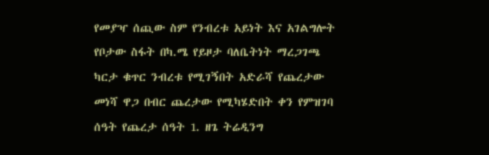የመያዣ ሰጪው ስም የንብረቱ አይነት እና አገልግሎት የቦታው ስፋት በካ.ሜ የይዞታ ባለቤትነት ማረጋገጫ ካርታ ቁጥር ንብረቱ የሚገኝበት አድራሻ የጨረታው መነሻ ዋጋ በብር ጨረታው የሚካሄድበት ቀን የምዝገባ ሰዓት የጨረታ ሰዓት 1. ዘጌ ትሬዲንግ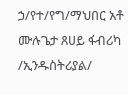ኃ/የተ/የግ/ማህበር አቶ ሙሉጌታ ጸሀይ ፋብሪካ /ኢንዱስትሪያል/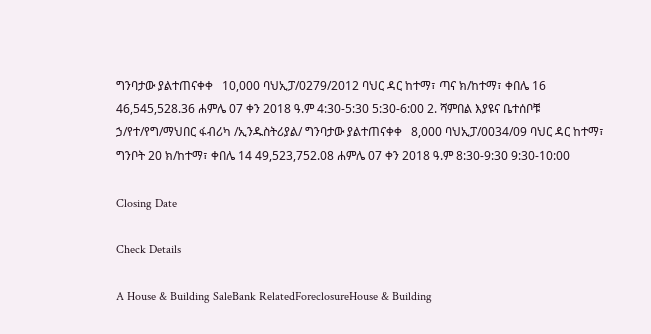ግንባታው ያልተጠናቀቀ   10,000 ባህኢፓ/0279/2012 ባህር ዳር ከተማ፣ ጣና ክ/ከተማ፣ ቀበሌ 16   46,545,528.36 ሐምሌ 07 ቀን 2018 ዓ.ም 4:30-5:30 5:30-6:00 2. ሻምበል እያዩና ቤተሰቦቹ ኃ/የተ/የግ/ማህበር ፋብሪካ /ኢንዱስትሪያል/ ግንባታው ያልተጠናቀቀ   8,000 ባህኢፓ/0034/09 ባህር ዳር ከተማ፣ ግንቦት 20 ክ/ከተማ፣ ቀበሌ 14 49,523,752.08 ሐምሌ 07 ቀን 2018 ዓ.ም 8:30-9:30 9:30-10:00

Closing Date

Check Details

A House & Building SaleBank RelatedForeclosureHouse & Building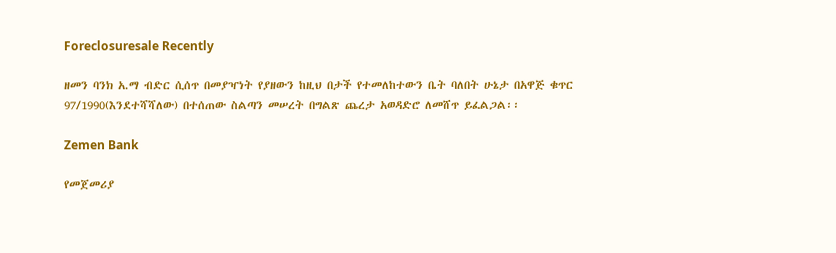Foreclosuresale Recently

ዘመን ባንክ አ.ማ ብድር ሲሰጥ በመያዣነት የያዘውን ከዚህ በታች የተመለከተውን ቤት ባለበት ሁኔታ በአዋጅ ቁጥር 97/1990(እንደተሻሻለው) በተሰጠው ስልጣን መሠረት በግልጽ ጨረታ አወዳድሮ ለመሸጥ ይፈልጋል፡፡

Zemen Bank

የመጀመሪያ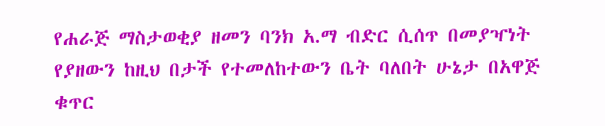የሐራጅ ማስታወቂያ ዘመን ባንክ አ.ማ ብድር ሲሰጥ በመያዣነት የያዘውን ከዚህ በታች የተመለከተውን ቤት ባለበት ሁኔታ በአዋጅ ቁጥር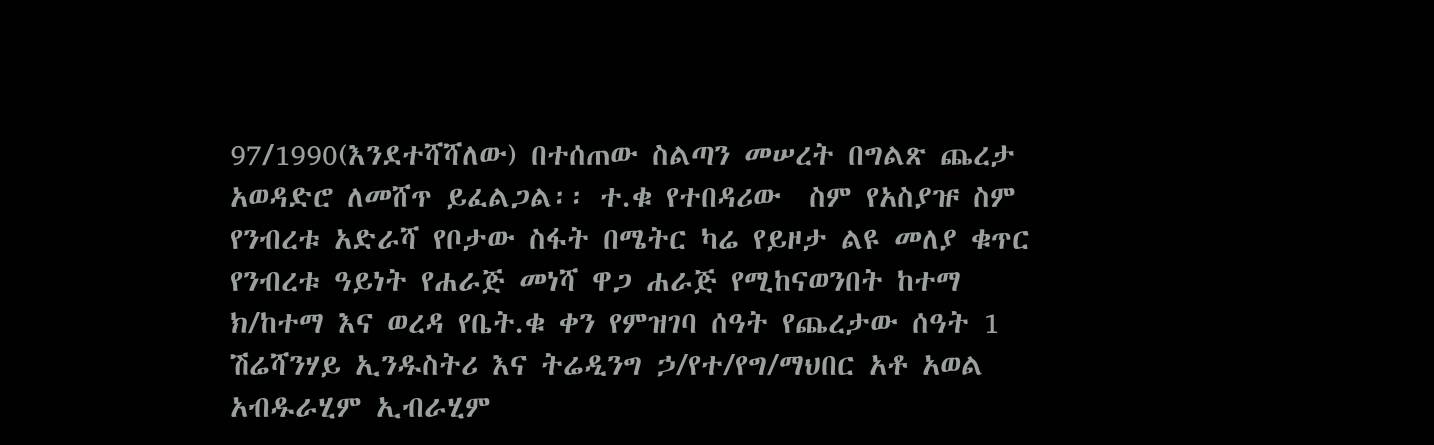97/1990(እንደተሻሻለው) በተሰጠው ስልጣን መሠረት በግልጽ ጨረታ አወዳድሮ ለመሸጥ ይፈልጋል፡፡ ተ.ቁ የተበዳሪው  ስም የአስያዡ ስም የንብረቱ አድራሻ የቦታው ስፋት በሜትር ካሬ የይዞታ ልዩ መለያ ቁጥር የንብረቱ ዓይነት የሐራጅ መነሻ ዋጋ ሐራጅ የሚከናወንበት ከተማ ክ/ከተማ እና ወረዳ የቤት.ቁ ቀን የምዝገባ ሰዓት የጨረታው ሰዓት 1  ሽሬሻንሃይ ኢንዱስትሪ እና ትሬዲንግ ኃ/የተ/የግ/ማህበር አቶ አወል አብዱራሂም ኢብራሂም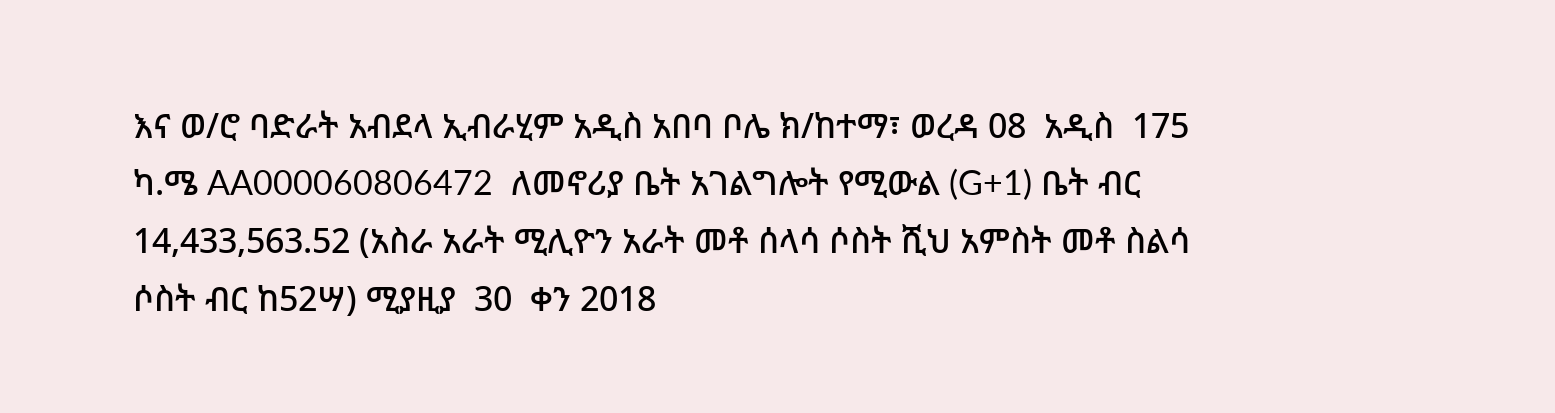እና ወ/ሮ ባድራት አብደላ ኢብራሂም አዲስ አበባ ቦሌ ክ/ከተማ፣ ወረዳ 08  አዲስ  175  ካ.ሜ AA000060806472  ለመኖሪያ ቤት አገልግሎት የሚውል (G+1) ቤት ብር 14,433,563.52 (አስራ አራት ሚሊዮን አራት መቶ ሰላሳ ሶስት ሺህ አምስት መቶ ስልሳ ሶስት ብር ከ52ሣ) ሚያዚያ  30  ቀን 2018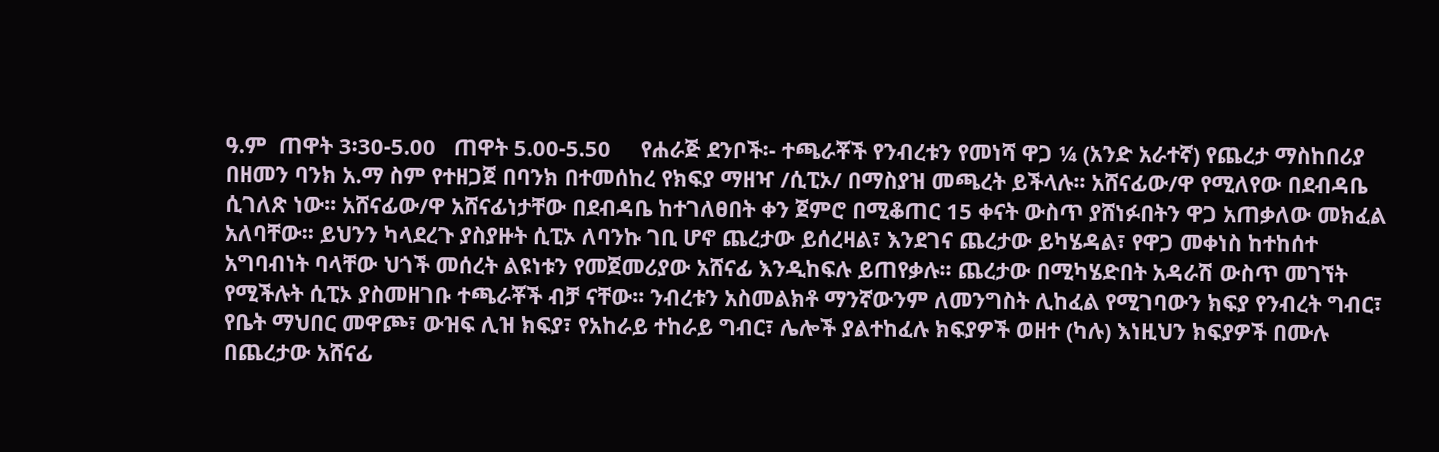ዓ.ም  ጠዋት 3፡30-5.00   ጠዋት 5.00-5.50     የሐራጅ ደንቦች፡- ተጫራቾች የንብረቱን የመነሻ ዋጋ ¼ (አንድ አራተኛ) የጨረታ ማስከበሪያ በዘመን ባንክ አ.ማ ስም የተዘጋጀ በባንክ በተመሰከረ የክፍያ ማዘዣ /ሲፒኦ/ በማስያዝ መጫረት ይችላሉ፡፡ አሸናፊው/ዋ የሚለየው በደብዳቤ ሲገለጽ ነው፡፡ አሸናፊው/ዋ አሸናፊነታቸው በደብዳቤ ከተገለፀበት ቀን ጀምሮ በሚቆጠር 15 ቀናት ውስጥ ያሸነፉበትን ዋጋ አጠቃለው መክፈል አለባቸው፡፡ ይህንን ካላደረጉ ያስያዙት ሲፒኦ ለባንኩ ገቢ ሆኖ ጨረታው ይሰረዛል፣ እንደገና ጨረታው ይካሄዳል፣ የዋጋ መቀነስ ከተከሰተ አግባብነት ባላቸው ህጎች መሰረት ልዩነቱን የመጀመሪያው አሸናፊ እንዲከፍሉ ይጠየቃሉ፡፡ ጨረታው በሚካሄድበት አዳራሽ ውስጥ መገኘት የሚችሉት ሲፒኦ ያስመዘገቡ ተጫራቾች ብቻ ናቸው፡፡ ንብረቱን አስመልክቶ ማንኛውንም ለመንግስት ሊከፈል የሚገባውን ክፍያ የንብረት ግብር፣ የቤት ማህበር መዋጮ፣ ውዝፍ ሊዝ ክፍያ፣ የአከራይ ተከራይ ግብር፣ ሌሎች ያልተከፈሉ ክፍያዎች ወዘተ (ካሉ) እነዚህን ክፍያዎች በሙሉ በጨረታው አሸናፊ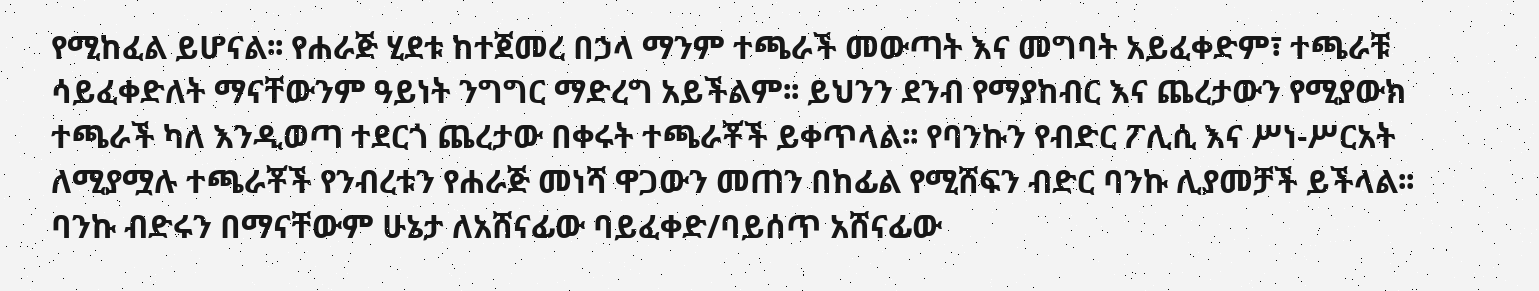የሚከፈል ይሆናል፡፡ የሐራጅ ሂደቱ ከተጀመረ በኃላ ማንም ተጫራች መውጣት እና መግባት አይፈቀድም፣ ተጫራቹ ሳይፈቀድለት ማናቸውንም ዓይነት ንግግር ማድረግ አይችልም፡፡ ይህንን ደንብ የማያከብር እና ጨረታውን የሚያውክ ተጫራች ካለ እንዲወጣ ተደርጎ ጨረታው በቀሩት ተጫራቾች ይቀጥላል፡፡ የባንኩን የብድር ፖሊሲ እና ሥነ-ሥርአት ለሚያሟሉ ተጫራቾች የንብረቱን የሐራጅ መነሻ ዋጋውን መጠን በከፊል የሚሸፍን ብድር ባንኩ ሊያመቻች ይችላል፡፡ ባንኩ ብድሩን በማናቸውም ሁኔታ ለአሸናፊው ባይፈቀድ/ባይሰጥ አሸናፊው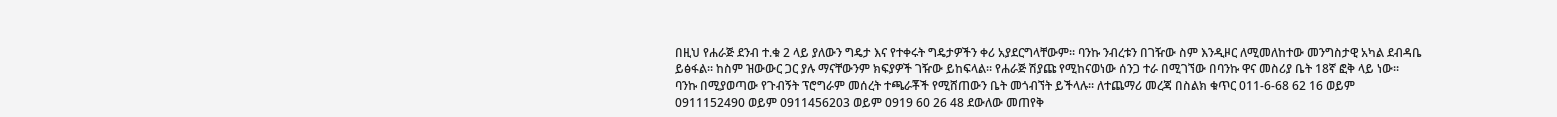በዚህ የሐራጅ ደንብ ተ.ቁ 2 ላይ ያለውን ግዴታ እና የተቀሩት ግዴታዎችን ቀሪ አያደርግላቸውም፡፡ ባንኩ ንብረቱን በገዥው ስም እንዲዞር ለሚመለከተው መንግስታዊ አካል ደብዳቤ ይፅፋል፡፡ ከስም ዝውውር ጋር ያሉ ማናቸውንም ክፍያዎች ገዥው ይከፍላል፡፡ የሐራጅ ሽያጩ የሚከናወነው ሰንጋ ተራ በሚገኘው በባንኩ ዋና መስሪያ ቤት 18ኛ ፎቅ ላይ ነው፡፡ ባንኩ በሚያወጣው የጉብኝት ፕሮግራም መሰረት ተጫራቾች የሚሸጠውን ቤት መጎብኘት ይችላሉ፡፡ ለተጨማሪ መረጃ በስልክ ቁጥር 011-6-68 62 16 ወይም 0911152490 ወይም 0911456203 ወይም 0919 60 26 48 ደውለው መጠየቅ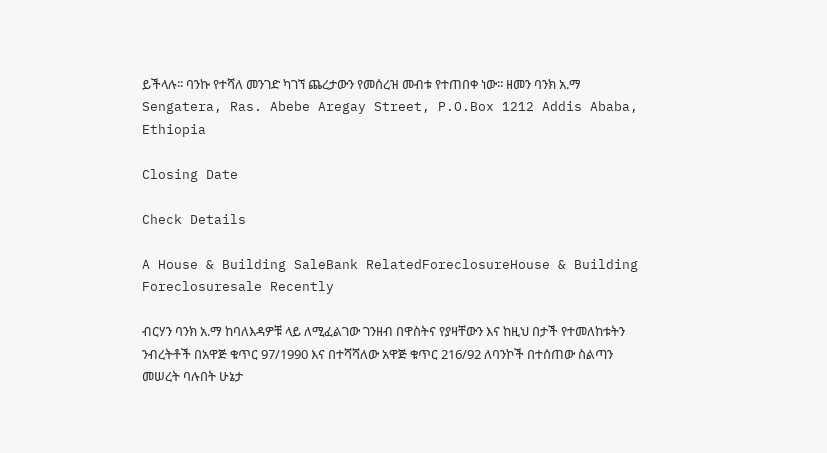ይችላሉ፡፡ ባንኩ የተሻለ መንገድ ካገኘ ጨረታውን የመሰረዝ መብቱ የተጠበቀ ነው፡፡ ዘመን ባንክ አ.ማ Sengatera, Ras. Abebe Aregay Street, P.O.Box 1212 Addis Ababa, Ethiopia

Closing Date

Check Details

A House & Building SaleBank RelatedForeclosureHouse & Building Foreclosuresale Recently

ብርሃን ባንክ አ.ማ ከባለእዳዎቹ ላይ ለሚፈልገው ገንዘብ በዋስትና የያዛቸውን እና ከዚህ በታች የተመለከቱትን ንብረትቶች በአዋጅ ቁጥር 97/1990 እና በተሻሻለው አዋጅ ቁጥር 216/92 ለባንኮች በተሰጠው ስልጣን መሠረት ባሉበት ሁኔታ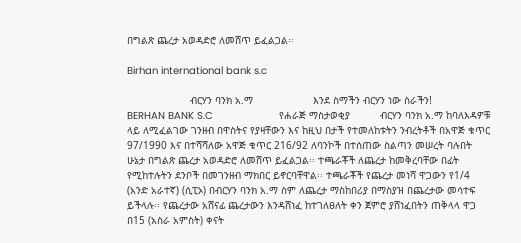በግልጽ ጨረታ አወዳድሮ ለመሸጥ ይፈልጋል፡፡

Birhan international bank s.c

                     ብርሃን ባንክ አ.ማ                    እንደ ስማችን ብርሃን ነው ስራችን!                      BERHAN BANK S.C                      የሐራጅ ማስታወቂያ          ብርሃን ባንክ አ.ማ ከባለእዳዎቹ ላይ ለሚፈልገው ገንዘብ በዋስትና የያዛቸውን እና ከዚህ በታች የተመለከቱትን ንብረትቶች በአዋጅ ቁጥር 97/1990 እና በተሻሻለው አዋጅ ቁጥር 216/92 ለባንኮች በተሰጠው ስልጣን መሠረት ባሉበት ሁኔታ በግልጽ ጨረታ አወዳድሮ ለመሸጥ ይፈልጋል፡፡ ተጫራቾች ለጨረታ ከመቅረባቸው በፊት የሚከተሉትን ደንቦች በመገንዘብ ማክበር ይኖርባቸዋል፡፡ ተጫራቾች የጨረታ መነሻ ዋጋውን የ1/4 (አንድ አራተኛ) (ሲፒኦ) በብርሃን ባንክ አ.ማ ስም ለጨረታ ማስከበሪያ በማስያዝ በጨረታው መሳተፍ ይችላሉ፡፡ የጨረታው አሸናፊ ጨረታውን እንዳሸነፈ ከተገለፀለት ቀን ጀምሮ ያሸነፈበትን ጠቅላላ ዋጋ በ15 (አስራ አምስት) ቀናት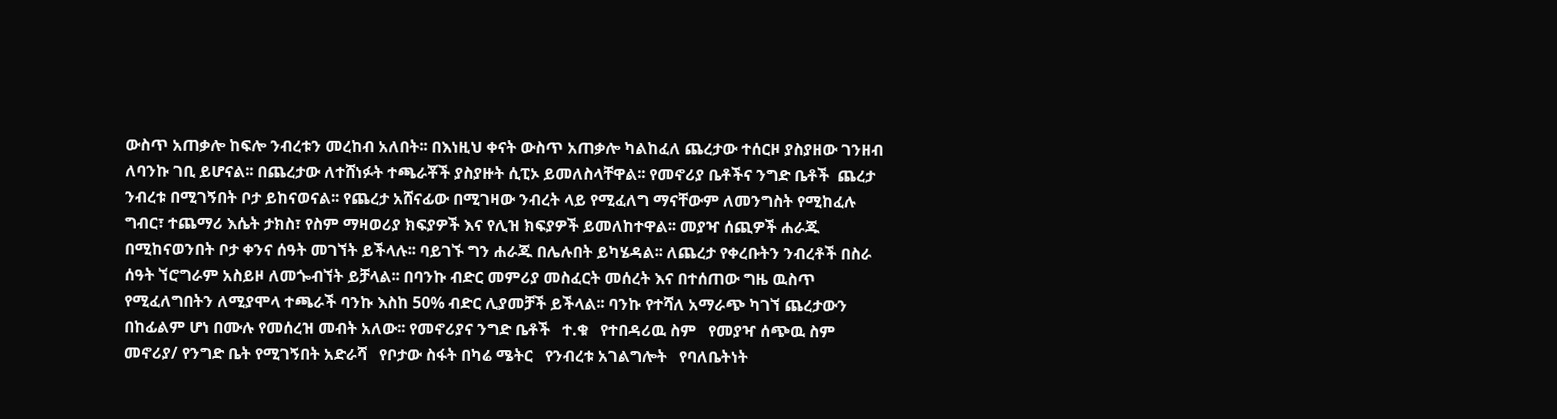ውስጥ አጠቃሎ ከፍሎ ንብረቱን መረከብ አለበት፡፡ በእነዚህ ቀናት ውስጥ አጠቃሎ ካልከፈለ ጨረታው ተሰርዞ ያስያዘው ገንዘብ ለባንኩ ገቢ ይሆናል፡፡ በጨረታው ለተሸነፉት ተጫራቾች ያስያዙት ሲፒኦ ይመለስላቸዋል፡፡ የመኖሪያ ቤቶችና ንግድ ቤቶች  ጨረታ ንብረቱ በሚገኝበት ቦታ ይከናወናል፡፡ የጨረታ አሸናፊው በሚገዛው ንብረት ላይ የሚፈለግ ማናቸውም ለመንግስት የሚከፈሉ ግብር፣ ተጨማሪ እሴት ታክስ፣ የስም ማዛወሪያ ክፍያዎች እና የሊዝ ክፍያዎች ይመለከተዋል፡፡ መያዣ ሰጪዎች ሐራጁ በሚከናወንበት ቦታ ቀንና ሰዓት መገኘት ይችላሉ፡፡ ባይገኙ ግን ሐራጁ በሌሉበት ይካሄዳል፡፡ ለጨረታ የቀረቡትን ንብረቶች በስራ ሰዓት ኘሮግራም አስይዞ ለመጐብኘት ይቻላል፡፡ በባንኩ ብድር መምሪያ መስፈርት መሰረት እና በተሰጠው ግዜ ዉስጥ የሚፈለግበትን ለሚያሞላ ተጫራች ባንኩ እስከ 50% ብድር ሊያመቻች ይችላል፡፡ ባንኩ የተሻለ አማራጭ ካገኘ ጨረታውን በከፊልም ሆነ በሙሉ የመሰረዝ መብት አለው፡፡ የመኖሪያና ንግድ ቤቶች   ተ.ቁ   የተበዳሪዉ ስም   የመያዣ ሰጭዉ ስም   መኖሪያ/ የንግድ ቤት የሚገኝበት አድራሻ   የቦታው ስፋት በካሬ ሜትር   የንብረቱ አገልግሎት   የባለቤትነት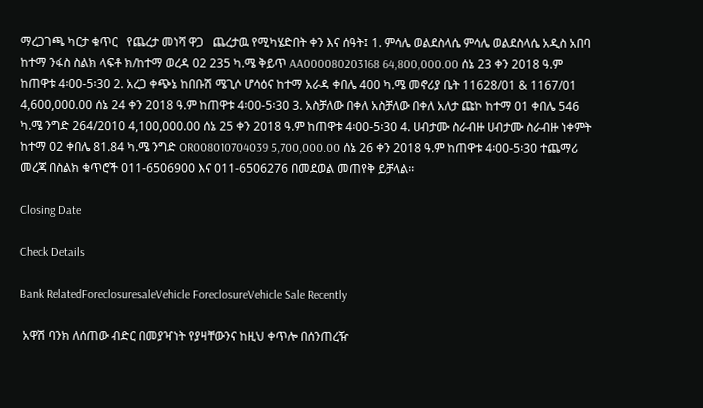ማረጋገጫ ካርታ ቁጥር   የጨረታ መነሻ ዋጋ   ጨረታዉ የሚካሄድበት ቀን እና ሰዓት፤ 1. ምሳሌ ወልደስላሴ ምሳሌ ወልደስላሴ አዲስ አበባ ከተማ ንፋስ ስልክ ላፍቶ ክ/ከተማ ወረዳ 02 235 ካ.ሜ ቅይጥ AA000080203168 64,800,000.00 ሰኔ 23 ቀን 2018 ዓ.ም ከጠዋቱ 4፡00-5፡30 2. አረጋ ቀጭኔ ከበቡሽ ሜጊሶ ሆሳዕና ከተማ አራዳ ቀበሌ 400 ካ.ሜ መኖሪያ ቤት 11628/01 & 1167/01 4,600,000.00 ሰኔ 24 ቀን 2018 ዓ.ም ከጠዋቱ 4፡00-5፡30 3. አስቻለው በቀለ አስቻለው በቀለ አለታ ጩኮ ከተማ 01 ቀበሌ 546 ካ.ሜ ንግድ 264/2010 4,100,000.00 ሰኔ 25 ቀን 2018 ዓ.ም ከጠዋቱ 4፡00-5፡30 4. ሀብታሙ ስራብዙ ሀብታሙ ስራብዙ ነቀምት ከተማ 02 ቀበሌ 81.84 ካ.ሜ ንግድ OR008010704039 5,700,000.00 ሰኔ 26 ቀን 2018 ዓ.ም ከጠዋቱ 4፡00-5፡30 ተጨማሪ መረጃ በስልክ ቁጥሮች 011-6506900 እና 011-6506276 በመደወል መጠየቅ ይቻላል፡፡

Closing Date

Check Details

Bank RelatedForeclosuresaleVehicle ForeclosureVehicle Sale Recently

 አዋሽ ባንክ ለሰጠው ብድር በመያዣነት የያዛቸውንና ከዚህ ቀጥሎ በሰንጠረዥ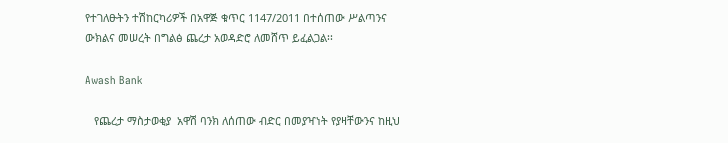የተገለፁትን ተሽከርካሪዎች በአዋጅ ቁጥር 1147/2011 በተሰጠው ሥልጣንና ውክልና መሠረት በግልፅ ጨረታ አወዳድሮ ለመሸጥ ይፈልጋል፡፡

Awash Bank

   የጨረታ ማስታወቂያ  አዋሽ ባንክ ለሰጠው ብድር በመያዣነት የያዛቸውንና ከዚህ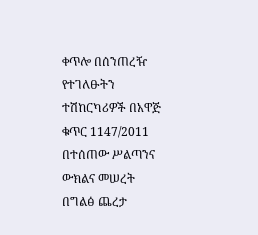ቀጥሎ በሰንጠረዥ የተገለፁትን ተሽከርካሪዎች በአዋጅ ቁጥር 1147/2011 በተሰጠው ሥልጣንና ውክልና መሠረት በግልፅ ጨረታ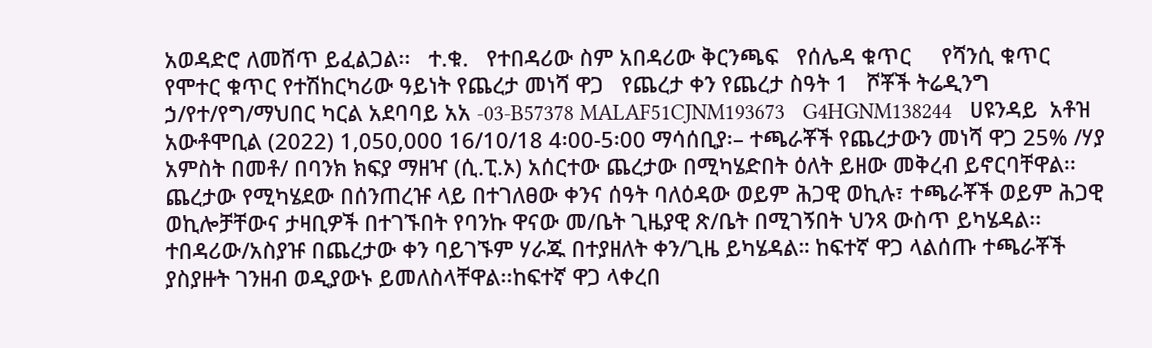አወዳድሮ ለመሸጥ ይፈልጋል፡፡   ተ.ቁ.   የተበዳሪው ስም አበዳሪው ቅርንጫፍ   የሰሌዳ ቁጥር     የሻንሲ ቁጥር   የሞተር ቁጥር የተሽከርካሪው ዓይነት የጨረታ መነሻ ዋጋ   የጨረታ ቀን የጨረታ ስዓት 1   ሾቾች ትሬዲንግ ኃ/የተ/የግ/ማህበር ካርል አደባባይ አአ -03-B57378 MALAF51CJNM193673   G4HGNM138244   ሀዩንዳይ  አቶዝ አውቶሞቢል (2022) 1,050,000 16/10/18 4፡00-5፡00 ማሳሰቢያ፡– ተጫራቾች የጨረታውን መነሻ ዋጋ 25% /ሃያ አምስት በመቶ/ በባንክ ክፍያ ማዘዣ (ሲ.ፒ.ኦ) አሰርተው ጨረታው በሚካሄድበት ዕለት ይዘው መቅረብ ይኖርባቸዋል፡፡ ጨረታው የሚካሄደው በሰንጠረዡ ላይ በተገለፀው ቀንና ሰዓት ባለዕዳው ወይም ሕጋዊ ወኪሉ፣ ተጫራቾች ወይም ሕጋዊ ወኪሎቻቸውና ታዛቢዎች በተገኙበት የባንኩ ዋናው መ/ቤት ጊዜያዊ ጽ/ቤት በሚገኝበት ህንጻ ውስጥ ይካሄዳል፡፡ተበዳሪው/አስያዡ በጨረታው ቀን ባይገኙም ሃራጁ በተያዘለት ቀን/ጊዜ ይካሄዳል። ከፍተኛ ዋጋ ላልሰጡ ተጫራቾች ያስያዙት ገንዘብ ወዲያውኑ ይመለስላቸዋል፡፡ከፍተኛ ዋጋ ላቀረበ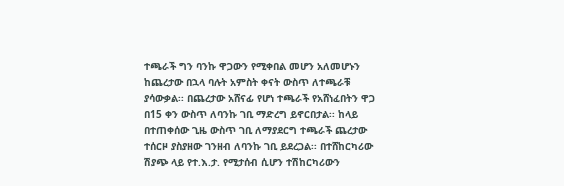ተጫራች ግን ባንኩ ዋጋውን የሚቀበል መሆን አለመሆኑን ከጨረታው በኋላ ባሉት አምስት ቀናት ውስጥ ለተጫራቹ ያሳውቃል፡፡ በጨረታው አሸናፊ የሆነ ተጫራች የአሸነፈበትን ዋጋ በ15 ቀን ውስጥ ለባንኩ ገቢ ማድረግ ይኖርበታል፡፡ ከላይ በተጠቀሰው ጊዜ ውስጥ ገቢ ለማያደርግ ተጫራች ጨረታው ተሰርዞ ያስያዘው ገንዘብ ለባንኩ ገቢ ይደረጋል፡፡ በተሸከርካሪው ሽያጭ ላይ የተ.እ.ታ. የሚታሰብ ሲሆን ተሽከርካሪውን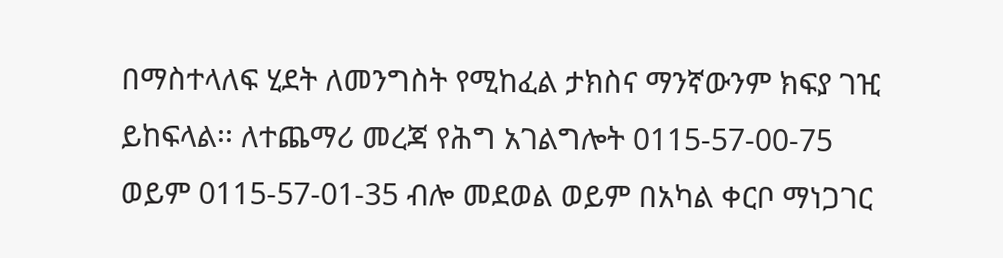በማስተላለፍ ሂደት ለመንግስት የሚከፈል ታክስና ማንኛውንም ክፍያ ገዢ ይከፍላል፡፡ ለተጨማሪ መረጃ የሕግ አገልግሎት 0115-57-00-75 ወይም 0115-57-01-35 ብሎ መደወል ወይም በአካል ቀርቦ ማነጋገር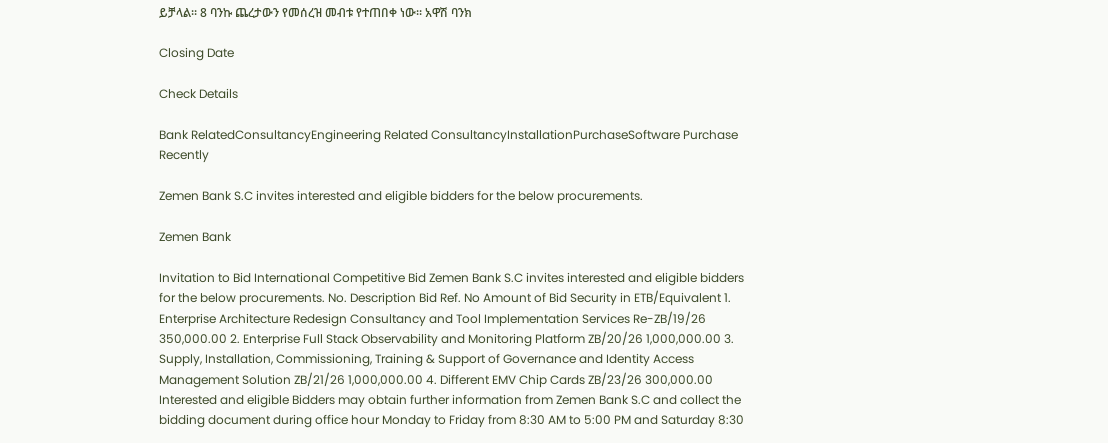ይቻላል፡፡ 8 ባንኩ ጨረታውን የመሰረዝ መብቱ የተጠበቀ ነው፡፡ አዋሽ ባንክ

Closing Date

Check Details

Bank RelatedConsultancyEngineering Related ConsultancyInstallationPurchaseSoftware Purchase Recently

Zemen Bank S.C invites interested and eligible bidders for the below procurements.

Zemen Bank

Invitation to Bid International Competitive Bid Zemen Bank S.C invites interested and eligible bidders for the below procurements. No. Description Bid Ref. No Amount of Bid Security in ETB/Equivalent 1. Enterprise Architecture Redesign Consultancy and Tool Implementation Services Re-ZB/19/26 350,000.00 2. Enterprise Full Stack Observability and Monitoring Platform ZB/20/26 1,000,000.00 3. Supply, Installation, Commissioning, Training & Support of Governance and Identity Access Management Solution ZB/21/26 1,000,000.00 4. Different EMV Chip Cards ZB/23/26 300,000.00       Interested and eligible Bidders may obtain further information from Zemen Bank S.C and collect the bidding document during office hour Monday to Friday from 8:30 AM to 5:00 PM and Saturday 8:30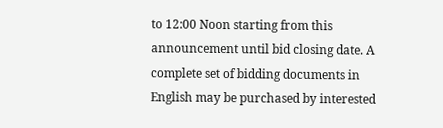to 12:00 Noon starting from this announcement until bid closing date. A complete set of bidding documents in English may be purchased by interested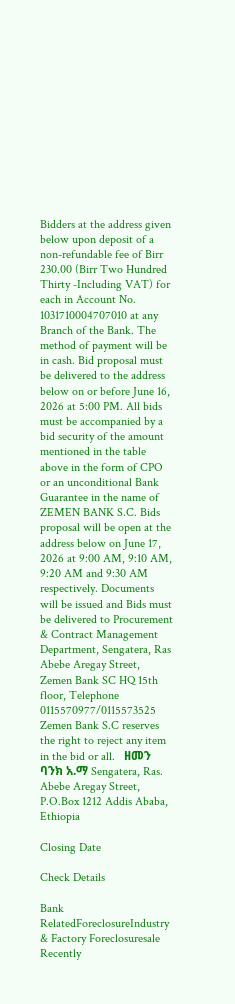Bidders at the address given below upon deposit of a non-refundable fee of Birr 230.00 (Birr Two Hundred Thirty -Including VAT) for each in Account No. 1031710004707010 at any Branch of the Bank. The method of payment will be in cash. Bid proposal must be delivered to the address below on or before June 16, 2026 at 5:00 PM. All bids must be accompanied by a bid security of the amount mentioned in the table above in the form of CPO or an unconditional Bank Guarantee in the name of ZEMEN BANK S.C. Bids proposal will be open at the address below on June 17, 2026 at 9:00 AM, 9:10 AM, 9:20 AM and 9:30 AM respectively. Documents will be issued and Bids must be delivered to Procurement & Contract Management Department, Sengatera, Ras Abebe Aregay Street, Zemen Bank SC HQ 15th floor, Telephone 0115570977/0115573525 Zemen Bank S.C reserves the right to reject any item in the bid or all.   ዘመን ባንክ አ.ማ Sengatera, Ras. Abebe Aregay Street, P.O.Box 1212 Addis Ababa, Ethiopia

Closing Date

Check Details

Bank RelatedForeclosureIndustry & Factory Foreclosuresale Recently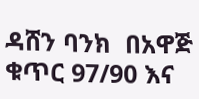ዳሸን ባንክ  በአዋጅ ቁጥር 97/90 እና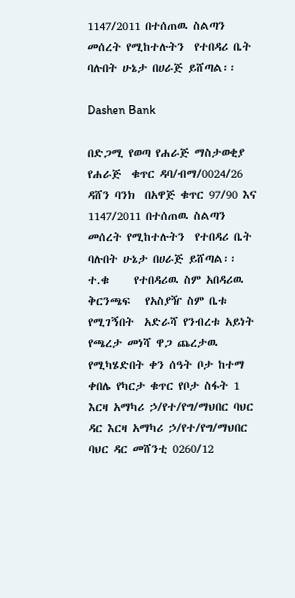1147/2011 በተሰጠዉ ስልጣን መሰረት የሚከተሉትን  የተበዳሪ ቤት ባሉበት ሁኔታ በሀራጅ ይሸጣል፡፡

Dashen Bank

በድጋሚ የወጣ የሐራጅ ማስታወቂያ የሐራጅ  ቁጥር ዳባ/ብማ/0024/26 ዳሸን ባንክ  በአዋጅ ቁጥር 97/90 እና 1147/2011 በተሰጠዉ ስልጣን መሰረት የሚከተሉትን  የተበዳሪ ቤት ባሉበት ሁኔታ በሀራጅ ይሸጣል፡፡ ተ.ቁ     የተበዳሪዉ ስም አበዳሪዉ ቅርንጫፍ   የአስያዥ ስም ቤቱ የሚገኝበት  አድራሻ የንብረቱ አይነት የጫረታ መነሻ ዋጋ ጨረታዉ የሚካሄድበት ቀን ሰዓት ቦታ ከተማ ቀበሌ የካርታ ቁጥር የቦታ ስፋት 1 እርዛ አማካሪ ኃ/የተ/የግ/ማህበር ባህር ዳር እርዛ አማካሪ ኃ/የተ/የግ/ማህበር ባህር ዳር መሸንቲ 0260/12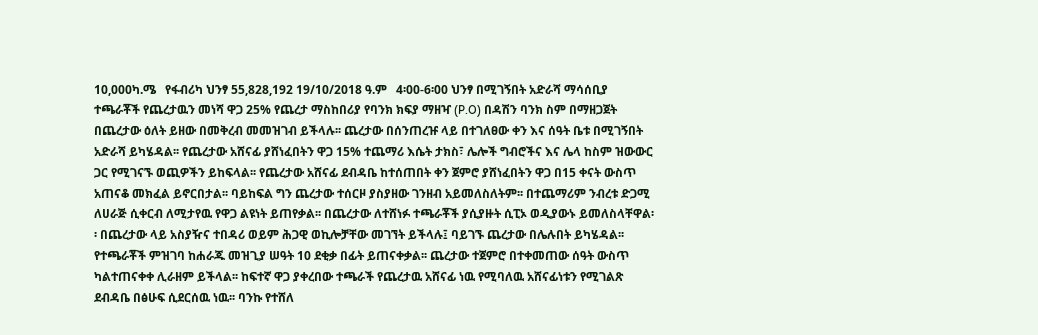10,000ካ.ሜ   የፋብሪካ ህንፃ 55,828,192 19/10/2018 ዓ.ም   4፡00-6፡00 ህንፃ በሚገኝበት አድራሻ ማሳሰቢያ ተጫራቾች የጨረታዉን መነሻ ዋጋ 25% የጨረታ ማስከበሪያ የባንክ ክፍያ ማዘዣ (P.O) በዳሽን ባንክ ስም በማዘጋጀት በጨረታው ዕለት ይዘው በመቅረብ መመዝገብ ይችላሉ፡፡ ጨረታው በሰንጠረዡ ላይ በተገለፀው ቀን እና ሰዓት ቤቱ በሚገኝበት አድራሻ ይካሄዳል፡፡ የጨረታው አሸናፊ ያሸነፈበትን ዋጋ 15% ተጨማሪ እሴት ታክስ፣ ሌሎች ግብሮችና እና ሌላ ከስም ዝውውር ጋር የሚገናኙ ወጪዎችን ይከፍላል፡፡ የጨረታው አሸናፊ ደብዳቤ ከተሰጠበት ቀን ጀምሮ ያሸነፈበትን ዋጋ በ15 ቀናት ውስጥ አጠናቆ መክፈል ይኖርበታል፡፡ ባይከፍል ግን ጨረታው ተሰርዞ ያስያዘው ገንዘብ አይመለስለትም፡፡ በተጨማሪም ንብረቱ ድጋሚ ለሀራጅ ሲቀርብ ለሚታየዉ የዋጋ ልዩነት ይጠየቃል፡፡ በጨረታው ለተሸነፉ ተጫራቾች ያሲያዙት ሲፒኦ ወዲያውኑ ይመለስላቸዋል፡፡ በጨረታው ላይ አስያዥና ተበዳሪ ወይም ሕጋዊ ወኪሎቻቸው መገኘት ይችላሉ፤ ባይገኙ ጨረታው በሌሉበት ይካሄዳል፡፡ የተጫራቾች ምዝገባ ከሐራጁ መዝጊያ ሠዓት 10 ደቂቃ በፊት ይጠናቀቃል፡፡ ጨረታው ተጀምሮ በተቀመጠው ሰዓት ውስጥ ካልተጠናቀቀ ሊራዘም ይችላል፡፡ ከፍተኛ ዋጋ ያቀረበው ተጫራች የጨረታዉ አሸናፊ ነዉ የሚባለዉ አሸናፊነቱን የሚገልጽ ደብዳቤ በፅሁፍ ሲደርሰዉ ነዉ፡፡ ባንኩ የተሸለ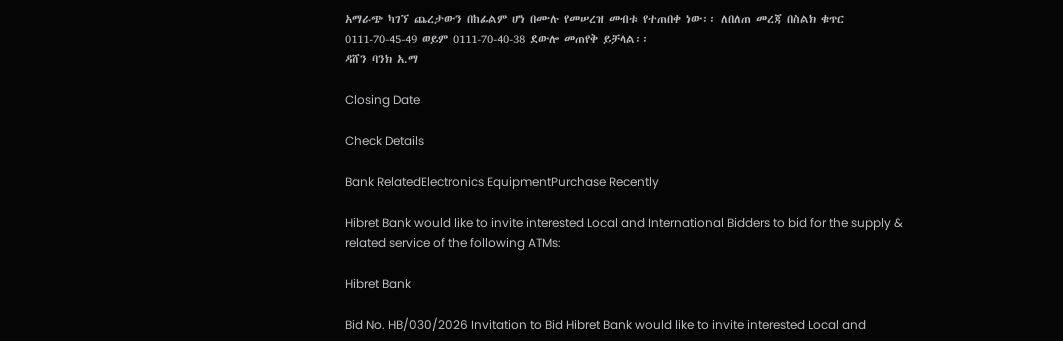አማራጭ ካገኘ ጨረታውን በከፊልም ሆነ በሙሉ የመሠረዝ መብቱ የተጠበቀ ነው፡፡ ለበለጠ መረጃ በስልክ ቁጥር 0111-70-45-49 ወይም 0111-70-40-38 ደውሎ መጠየቅ ይቻላል፡፡                                                                                              ዳሸን ባንክ አ.ማ

Closing Date

Check Details

Bank RelatedElectronics EquipmentPurchase Recently

Hibret Bank would like to invite interested Local and International Bidders to bid for the supply & related service of the following ATMs:

Hibret Bank

Bid No. HB/030/2026 Invitation to Bid Hibret Bank would like to invite interested Local and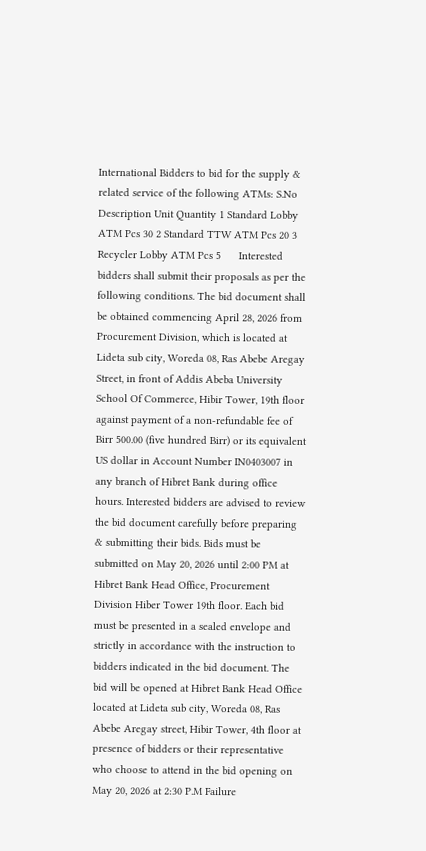International Bidders to bid for the supply & related service of the following ATMs: S.No Description Unit Quantity 1 Standard Lobby ATM Pcs 30 2 Standard TTW ATM Pcs 20 3 Recycler Lobby ATM Pcs 5      Interested bidders shall submit their proposals as per the following conditions. The bid document shall be obtained commencing April 28, 2026 from Procurement Division, which is located at Lideta sub city, Woreda 08, Ras Abebe Aregay Street, in front of Addis Abeba University School Of Commerce, Hibir Tower, 19th floor against payment of a non-refundable fee of Birr 500.00 (five hundred Birr) or its equivalent US dollar in Account Number IN0403007 in any branch of Hibret Bank during office hours. Interested bidders are advised to review the bid document carefully before preparing & submitting their bids. Bids must be submitted on May 20, 2026 until 2:00 PM at Hibret Bank Head Office, Procurement Division Hiber Tower 19th floor. Each bid must be presented in a sealed envelope and strictly in accordance with the instruction to bidders indicated in the bid document. The bid will be opened at Hibret Bank Head Office located at Lideta sub city, Woreda 08, Ras Abebe Aregay street, Hibir Tower, 4th floor at presence of bidders or their representative who choose to attend in the bid opening on May 20, 2026 at 2:30 P.M Failure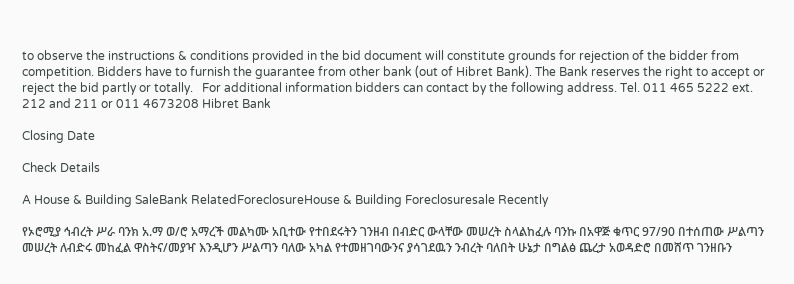to observe the instructions & conditions provided in the bid document will constitute grounds for rejection of the bidder from competition. Bidders have to furnish the guarantee from other bank (out of Hibret Bank). The Bank reserves the right to accept or reject the bid partly or totally.   For additional information bidders can contact by the following address. Tel. 011 465 5222 ext. 212 and 211 or 011 4673208 Hibret Bank

Closing Date

Check Details

A House & Building SaleBank RelatedForeclosureHouse & Building Foreclosuresale Recently

የኦሮሚያ ኅብረት ሥራ ባንክ አ.ማ ወ/ሮ አማረች መልካሙ አቢተው የተበደሩትን ገንዘብ በብድር ውላቸው መሠረት ስላልከፈሉ ባንኩ በአዋጅ ቁጥር 97/90 በተሰጠው ሥልጣን መሠረት ለብድሩ መከፈል ዋስትና/መያዣ እንዲሆን ሥልጣን ባለው አካል የተመዘገባውንና ያሳገደዉን ንብረት ባለበት ሁኔታ በግልፅ ጨረታ አወዳድሮ በመሸጥ ገንዘቡን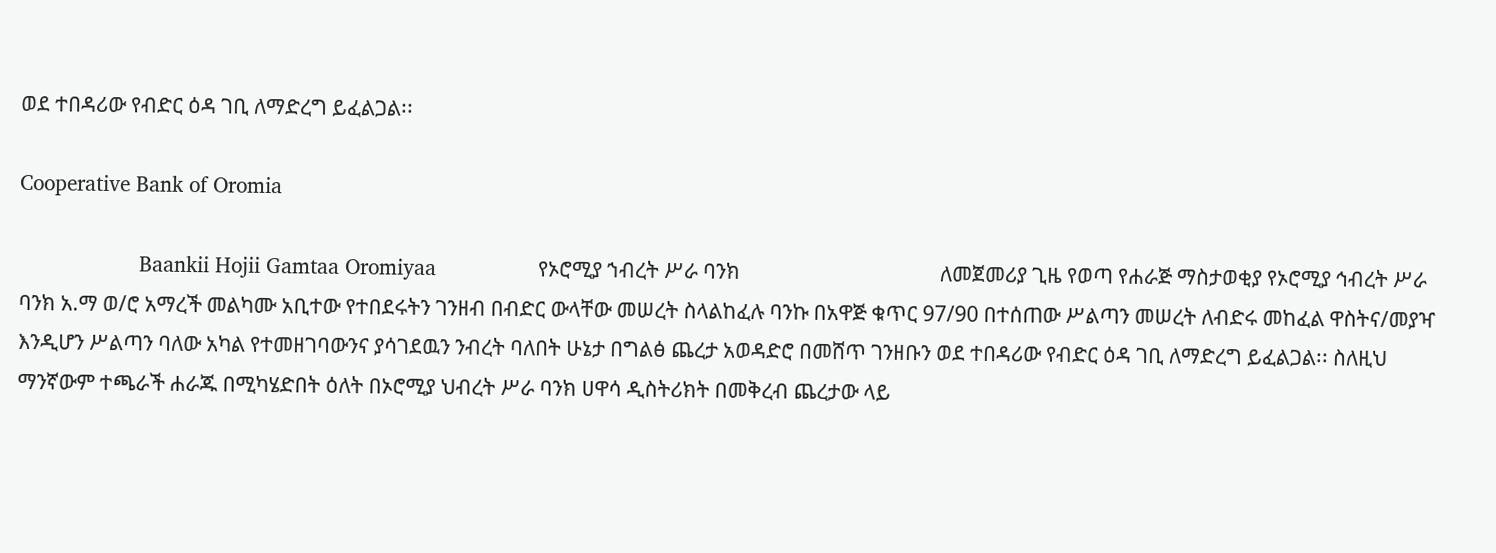ወደ ተበዳሪው የብድር ዕዳ ገቢ ለማድረግ ይፈልጋል፡፡

Cooperative Bank of Oromia

                    Baankii Hojii Gamtaa Oromiyaa                 የኦሮሚያ ኀብረት ሥራ ባንክ                                        ለመጀመሪያ ጊዜ የወጣ የሐራጅ ማስታወቂያ የኦሮሚያ ኅብረት ሥራ ባንክ አ.ማ ወ/ሮ አማረች መልካሙ አቢተው የተበደሩትን ገንዘብ በብድር ውላቸው መሠረት ስላልከፈሉ ባንኩ በአዋጅ ቁጥር 97/90 በተሰጠው ሥልጣን መሠረት ለብድሩ መከፈል ዋስትና/መያዣ እንዲሆን ሥልጣን ባለው አካል የተመዘገባውንና ያሳገደዉን ንብረት ባለበት ሁኔታ በግልፅ ጨረታ አወዳድሮ በመሸጥ ገንዘቡን ወደ ተበዳሪው የብድር ዕዳ ገቢ ለማድረግ ይፈልጋል፡፡ ስለዚህ ማንኛውም ተጫራች ሐራጁ በሚካሄድበት ዕለት በኦሮሚያ ህብረት ሥራ ባንክ ሀዋሳ ዲስትሪክት በመቅረብ ጨረታው ላይ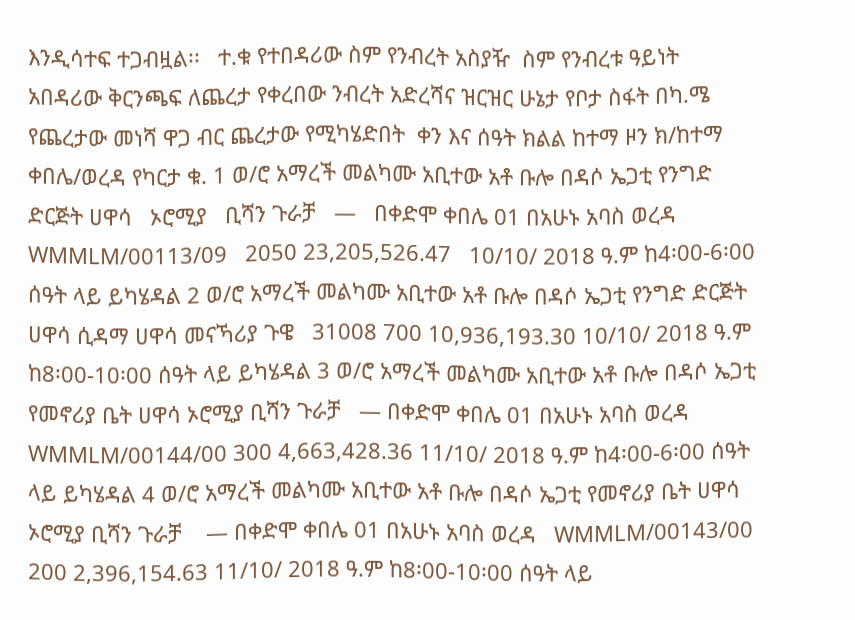እንዲሳተፍ ተጋብዟል፡፡   ተ.ቁ የተበዳሪው ስም የንብረት አስያዥ  ስም የንብረቱ ዓይነት አበዳሪው ቅርንጫፍ ለጨረታ የቀረበው ንብረት አድረሻና ዝርዝር ሁኔታ የቦታ ስፋት በካ.ሜ የጨረታው መነሻ ዋጋ ብር ጨረታው የሚካሄድበት  ቀን እና ሰዓት ክልል ከተማ ዞን ክ/ከተማ ቀበሌ/ወረዳ የካርታ ቁ. 1 ወ/ሮ አማረች መልካሙ አቢተው አቶ ቡሎ በዳሶ ኤጋቲ የንግድ ድርጅት ሀዋሳ   ኦሮሚያ   ቢሻን ጉራቻ   —   በቀድሞ ቀበሌ 01 በአሁኑ አባስ ወረዳ     WMMLM/00113/09   2050 23,205,526.47   10/10/ 2018 ዓ.ም ከ4፡00-6፡00 ሰዓት ላይ ይካሄዳል 2 ወ/ሮ አማረች መልካሙ አቢተው አቶ ቡሎ በዳሶ ኤጋቲ የንግድ ድርጅት ሀዋሳ ሲዳማ ሀዋሳ መናኻሪያ ጉዌ   31008 700 10,936,193.30 10/10/ 2018 ዓ.ም ከ8፡00-10፡00 ሰዓት ላይ ይካሄዳል 3 ወ/ሮ አማረች መልካሙ አቢተው አቶ ቡሎ በዳሶ ኤጋቲ የመኖሪያ ቤት ሀዋሳ ኦሮሚያ ቢሻን ጉራቻ   — በቀድሞ ቀበሌ 01 በአሁኑ አባስ ወረዳ   WMMLM/00144/00 300 4,663,428.36 11/10/ 2018 ዓ.ም ከ4፡00-6፡00 ሰዓት ላይ ይካሄዳል 4 ወ/ሮ አማረች መልካሙ አቢተው አቶ ቡሎ በዳሶ ኤጋቲ የመኖሪያ ቤት ሀዋሳ ኦሮሚያ ቢሻን ጉራቻ    — በቀድሞ ቀበሌ 01 በአሁኑ አባስ ወረዳ   WMMLM/00143/00 200 2,396,154.63 11/10/ 2018 ዓ.ም ከ8፡00-10፡00 ሰዓት ላይ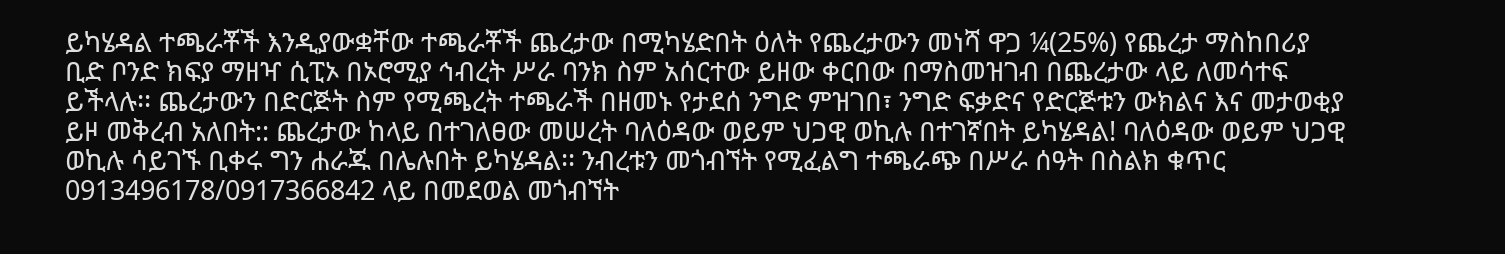ይካሄዳል ተጫራቾች እንዲያውቋቸው ተጫራቾች ጨረታው በሚካሄድበት ዕለት የጨረታውን መነሻ ዋጋ ¼(25%) የጨረታ ማስከበሪያ ቢድ ቦንድ ክፍያ ማዘዣ ሲፒኦ በኦሮሚያ ኅብረት ሥራ ባንክ ስም አሰርተው ይዘው ቀርበው በማስመዝገብ በጨረታው ላይ ለመሳተፍ ይችላሉ፡፡ ጨረታውን በድርጅት ስም የሚጫረት ተጫራች በዘመኑ የታደሰ ንግድ ምዝገበ፣ ንግድ ፍቃድና የድርጅቱን ውክልና እና መታወቂያ ይዞ መቅረብ አለበት:: ጨረታው ከላይ በተገለፀው መሠረት ባለዕዳው ወይም ህጋዊ ወኪሉ በተገኛበት ይካሄዳል! ባለዕዳው ወይም ህጋዊ ወኪሉ ሳይገኙ ቢቀሩ ግን ሐራጁ በሌሉበት ይካሄዳል፡፡ ንብረቱን መጎብኘት የሚፈልግ ተጫራጭ በሥራ ሰዓት በስልክ ቁጥር 0913496178/0917366842 ላይ በመደወል መጎብኘት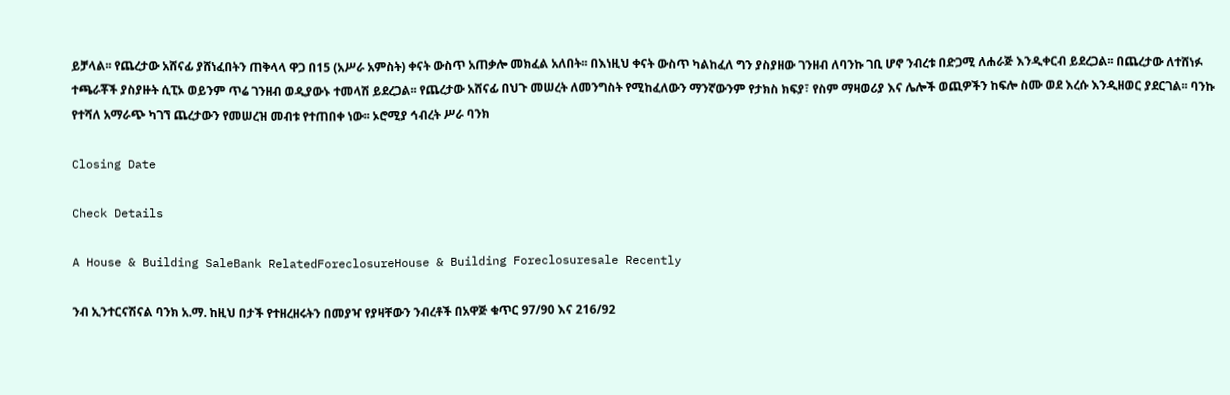ይቻላል፡፡ የጨረታው አሸናፊ ያሸነፈበትን ጠቅላላ ዋጋ በ15 (አሥራ አምስት) ቀናት ውስጥ አጠቃሎ መክፈል አለበት፡፡ በእነዚህ ቀናት ውስጥ ካልከፈለ ግን ያስያዘው ገንዘብ ለባንኩ ገቢ ሆኖ ንብረቱ በድጋሚ ለሐራጅ እንዲቀርብ ይደረጋል፡፡ በጨረታው ለተሸነፉ ተጫራቾች ያስያዙት ሲፒኦ ወይንም ጥሬ ገንዘብ ወዲያውኑ ተመላሽ ይደረጋል፡፡ የጨረታው አሸናፊ በህጉ መሠረት ለመንግስት የሚከፈለውን ማንኛውንም የታክስ ክፍያ፣ የስም ማዛወሪያ እና ሌሎች ወጪዎችን ከፍሎ ስሙ ወደ እረሱ እንዲዘወር ያደርገል፡፡ ባንኩ የተሻለ አማራጭ ካገኘ ጨረታውን የመሠረዝ መብቱ የተጠበቀ ነው፡፡ ኦሮሚያ ኅብረት ሥራ ባንክ

Closing Date

Check Details

A House & Building SaleBank RelatedForeclosureHouse & Building Foreclosuresale Recently

ንብ ኢንተርናሽናል ባንክ አ.ማ. ከዚህ በታች የተዘረዘሩትን በመያዣ የያዛቸውን ንብረቶች በአዋጅ ቁጥር 97/90 እና 216/92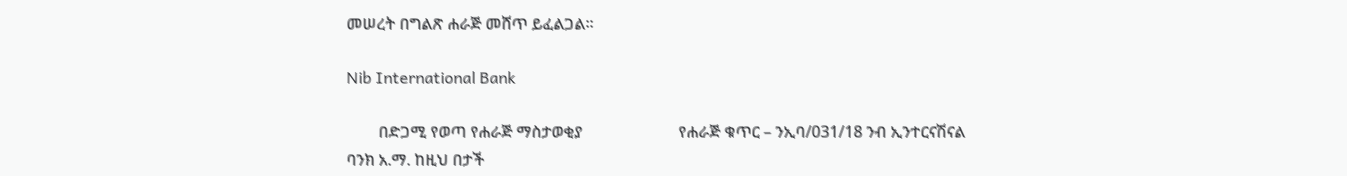መሠረት በግልጽ ሐራጅ መሸጥ ይፈልጋል፡፡

Nib International Bank

        በድጋሚ የወጣ የሐራጅ ማስታወቂያ                        የሐራጅ ቁጥር – ንኢባ/031/18 ንብ ኢንተርናሽናል ባንክ አ.ማ. ከዚህ በታች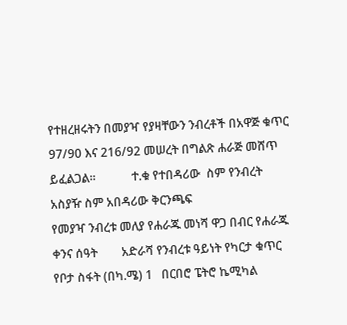የተዘረዘሩትን በመያዣ የያዛቸውን ንብረቶች በአዋጅ ቁጥር 97/90 እና 216/92 መሠረት በግልጽ ሐራጅ መሸጥ ይፈልጋል፡፡            ተ.ቁ የተበዳሪው  ስም የንብረት አስያዥ ስም አበዳሪው ቅርንጫፍ                                                                                                             የመያዣ ንብረቱ መለያ የሐራጁ መነሻ ዋጋ በብር የሐራጁ ቀንና ሰዓት        አድራሻ የንብረቱ ዓይነት የካርታ ቁጥር የቦታ ስፋት (በካ.ሜ) 1   በርበሮ ፔትሮ ኬሚካል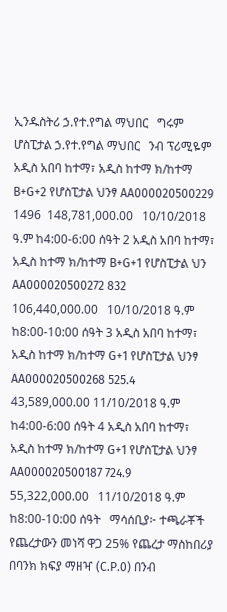ኢንዱስትሪ ኃ.የተ.የግል ማህበር   ግሩም ሆስፒታል ኃ.የተ.የግል ማህበር   ንብ ፕሪሚዬም አዲስ አበባ ከተማ፣ አዲስ ከተማ ክ/ከተማ B+G+2 የሆስፒታል ህንፃ AA000020500229 1496  148,781,000.00   10/10/2018 ዓ.ም ከ4:00-6:00 ሰዓት 2 አዲስ አበባ ከተማ፣ አዲስ ከተማ ክ/ከተማ B+G+1 የሆስፒታል ህን AA000020500272 832  106,440,000.00   10/10/2018 ዓ.ም ከ8:00-10:00 ሰዓት 3 አዲስ አበባ ከተማ፣ አዲስ ከተማ ክ/ከተማ G+1 የሆስፒታል ህንፃ AA000020500268 525.4   43,589,000.00 11/10/2018 ዓ.ም ከ4:00-6:00 ሰዓት 4 አዲስ አበባ ከተማ፣ አዲስ ከተማ ክ/ከተማ G+1 የሆስፒታል ህንፃ AA000020500187 724.9   55,322,000.00   11/10/2018 ዓ.ም ከ8:00-10:00 ሰዓት   ማሳሰቢያ፦ ተጫራቾች የጨረታውን መነሻ ዋጋ 25% የጨረታ ማስከበሪያ በባንክ ክፍያ ማዘዣ (C.P.0) በንብ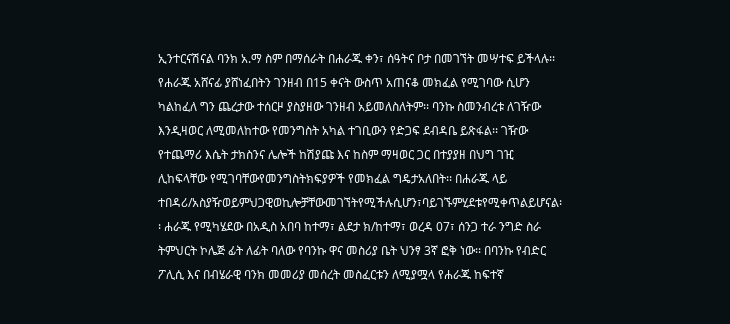ኢንተርናሽናል ባንክ አ.ማ ስም በማሰራት በሐራጁ ቀን፣ ሰዓትና ቦታ በመገኘት መሣተፍ ይችላሉ፡፡ የሐራጁ አሸናፊ ያሸነፈበትን ገንዘብ በ15 ቀናት ውስጥ አጠናቆ መክፈል የሚገባው ሲሆን ካልከፈለ ግን ጨረታው ተሰርዞ ያስያዘው ገንዘብ አይመለስለትም፡፡ ባንኩ ስመንብረቱ ለገዥው እንዲዛወር ለሚመለከተው የመንግስት አካል ተገቢውን የድጋፍ ደብዳቤ ይጽፋል፡፡ ገዥው የተጨማሪ እሴት ታክስንና ሌሎች ከሽያጩ እና ከስም ማዛወር ጋር በተያያዘ በህግ ገዢ ሊከፍላቸው የሚገባቸውየመንግስትክፍያዎች የመክፈል ግዴታአለበት፡፡ በሐራጁ ላይ ተበዳሪ/አስያዥወይምህጋዊወኪሎቻቸውመገኘትየሚችሉሲሆን፣ባይገኙምሂደቱየሚቀጥልይሆናል፡፡ ሐራጁ የሚካሄደው በአዲስ አበባ ከተማ፣ ልደታ ክ/ከተማ፣ ወረዳ 07፣ ሰንጋ ተራ ንግድ ስራ ትምህርት ኮሌጅ ፊት ለፊት ባለው የባንኩ ዋና መስሪያ ቤት ህንፃ 3ኛ ፎቅ ነው፡፡ በባንኩ የብድር ፖሊሲ እና በብሄራዊ ባንክ መመሪያ መሰረት መስፈርቱን ለሚያሟላ የሐራጁ ከፍተኛ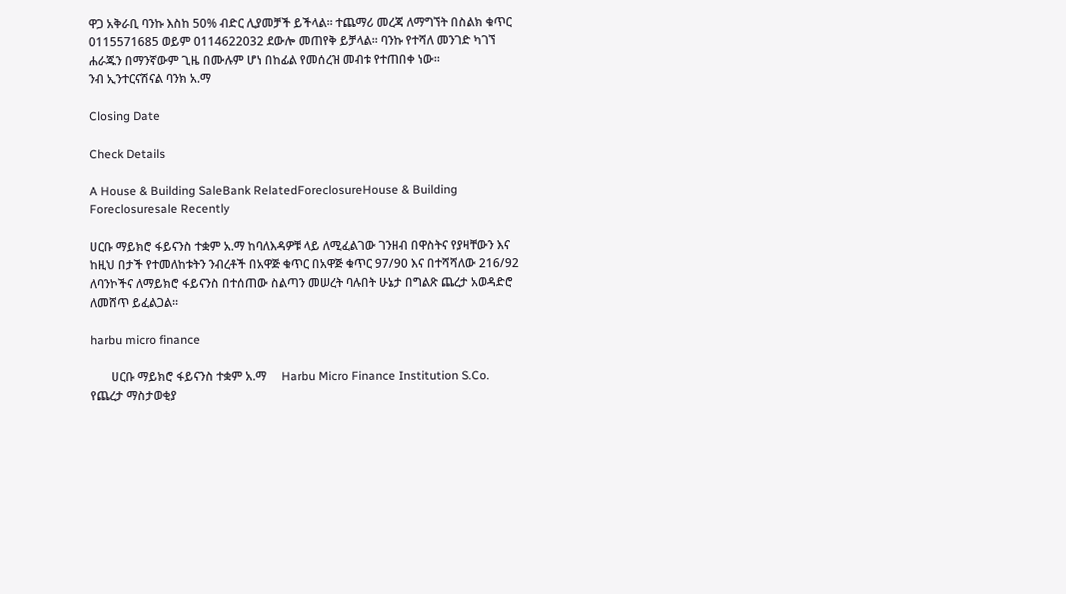ዋጋ አቅራቢ ባንኩ እስከ 50% ብድር ሊያመቻች ይችላል፡፡ ተጨማሪ መረጃ ለማግኘት በስልክ ቁጥር 0115571685 ወይም 0114622032 ደውሎ መጠየቅ ይቻላል፡፡ ባንኩ የተሻለ መንገድ ካገኘ ሐራጁን በማንኛውም ጊዜ በሙሉም ሆነ በከፊል የመሰረዝ መብቱ የተጠበቀ ነው፡፡                                                                                                                 ንብ ኢንተርናሽናል ባንክ አ.ማ

Closing Date

Check Details

A House & Building SaleBank RelatedForeclosureHouse & Building Foreclosuresale Recently

ሀርቡ ማይክሮ ፋይናንስ ተቋም አ.ማ ከባለእዳዎቹ ላይ ለሚፈልገው ገንዘብ በዋስትና የያዛቸውን እና ከዚህ በታች የተመለከቱትን ንብረቶች በአዋጅ ቁጥር በአዋጅ ቁጥር 97/90 እና በተሻሻለው 216/92 ለባንኮችና ለማይክሮ ፋይናንስ በተሰጠው ስልጣን መሠረት ባሉበት ሁኔታ በግልጽ ጨረታ አወዳድሮ ለመሸጥ ይፈልጋል፡፡

harbu micro finance

       ሀርቡ ማይክሮ ፋይናንስ ተቋም አ.ማ     Harbu Micro Finance Institution S.Co. የጨረታ ማስታወቂያ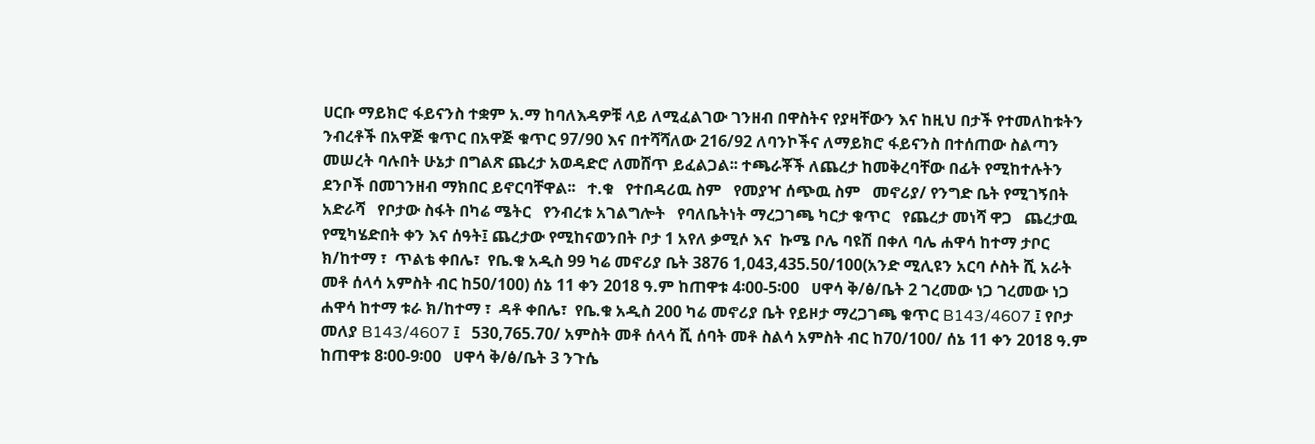ሀርቡ ማይክሮ ፋይናንስ ተቋም አ.ማ ከባለእዳዎቹ ላይ ለሚፈልገው ገንዘብ በዋስትና የያዛቸውን እና ከዚህ በታች የተመለከቱትን ንብረቶች በአዋጅ ቁጥር በአዋጅ ቁጥር 97/90 እና በተሻሻለው 216/92 ለባንኮችና ለማይክሮ ፋይናንስ በተሰጠው ስልጣን መሠረት ባሉበት ሁኔታ በግልጽ ጨረታ አወዳድሮ ለመሸጥ ይፈልጋል፡፡ ተጫራቾች ለጨረታ ከመቅረባቸው በፊት የሚከተሉትን ደንቦች በመገንዘብ ማክበር ይኖርባቸዋል፡፡   ተ.ቁ   የተበዳሪዉ ስም   የመያዣ ሰጭዉ ስም   መኖሪያ/ የንግድ ቤት የሚገኝበት አድራሻ   የቦታው ስፋት በካሬ ሜትር   የንብረቱ አገልግሎት   የባለቤትነት ማረጋገጫ ካርታ ቁጥር   የጨረታ መነሻ ዋጋ   ጨረታዉ የሚካሄድበት ቀን እና ሰዓት፤ ጨረታው የሚከናወንበት ቦታ 1 አየለ ቃሚሶ እና  ኩሜ ቦሌ ባዩሽ በቀለ ባሌ ሐዋሳ ከተማ ታቦር ክ/ከተማ ፣  ጥልቴ ቀበሌ፣  የቤ.ቁ አዲስ 99 ካሬ መኖሪያ ቤት 3876 1,043,435.50/100(አንድ ሚሊዩን አርባ ሶስት ሺ አራት መቶ ሰላሳ አምስት ብር ከ50/100) ሰኔ 11 ቀን 2018 ዓ.ም ከጠዋቱ 4፡00-5፡00   ሀዋሳ ቅ/ፅ/ቤት 2 ገረመው ነጋ ገረመው ነጋ ሐዋሳ ከተማ ቱራ ክ/ከተማ ፣  ዳቶ ቀበሌ፣  የቤ.ቁ አዲስ 200 ካሬ መኖሪያ ቤት የይዞታ ማረጋገጫ ቁጥር B143/4607 ፤ የቦታ መለያ B143/4607 ፤   530,765.70/ አምስት መቶ ሰላሳ ሺ ሰባት መቶ ስልሳ አምስት ብር ከ70/100/ ሰኔ 11 ቀን 2018 ዓ.ም ከጠዋቱ 8፡00-9፡00   ሀዋሳ ቅ/ፅ/ቤት 3 ንጉሴ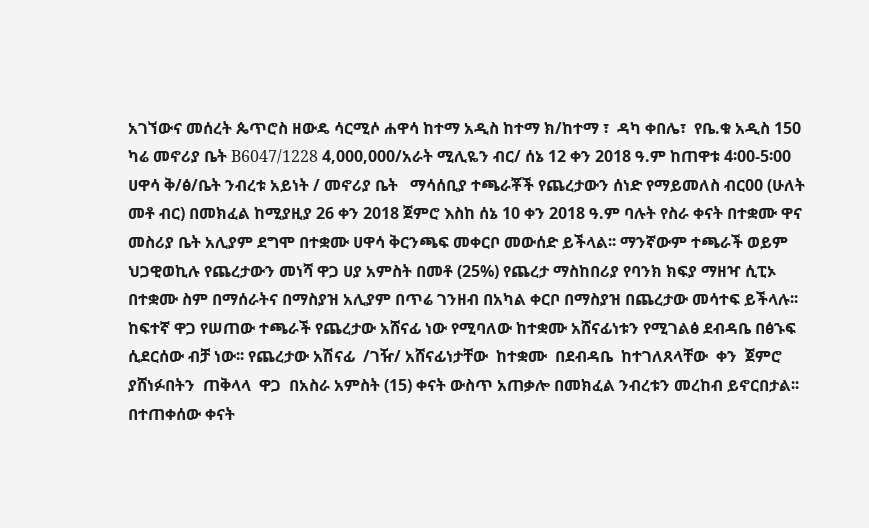አገኘውና መሰረት ጴጥሮስ ዘውዴ ሳርሚሶ ሐዋሳ ከተማ አዲስ ከተማ ክ/ከተማ ፣  ዳካ ቀበሌ፣  የቤ.ቁ አዲስ 150 ካሬ መኖሪያ ቤት B6047/1228 4,000,000/አራት ሚሊዬን ብር/ ሰኔ 12 ቀን 2018 ዓ.ም ከጠዋቱ 4፡00-5፡00   ሀዋሳ ቅ/ፅ/ቤት ንብረቱ አይነት / መኖሪያ ቤት   ማሳሰቢያ ተጫራቾች የጨረታውን ሰነድ የማይመለስ ብር00 (ሁለት መቶ ብር) በመክፈል ከሚያዚያ 26 ቀን 2018 ጀምሮ እስከ ሰኔ 10 ቀን 2018 ዓ.ም ባሉት የስራ ቀናት በተቋሙ ዋና መስሪያ ቤት አሊያም ደግሞ በተቋሙ ሀዋሳ ቅርንጫፍ መቀርቦ መውሰድ ይችላል፡፡ ማንኛውም ተጫራች ወይም ህጋዊወኪሉ የጨረታውን መነሻ ዋጋ ሀያ አምስት በመቶ (25%) የጨረታ ማስከበሪያ የባንክ ክፍያ ማዘዣ ሲፒኦ በተቋሙ ስም በማሰራትና በማስያዝ አሊያም በጥሬ ገንዘብ በአካል ቀርቦ በማስያዝ በጨረታው መሳተፍ ይችላሉ፡፡ ከፍተኛ ዋጋ የሠጠው ተጫራች የጨረታው አሸናፊ ነው የሚባለው ከተቋሙ አሸናፊነቱን የሚገልፅ ደብዳቤ በፅኁፍ ሲደርሰው ብቻ ነው፡፡ የጨረታው አሽናፊ  /ገዥ/ አሸናፊነታቸው  ከተቋሙ  በደብዳቤ  ከተገለጸላቸው  ቀን  ጀምሮ  ያሸነፉበትን  ጠቅላላ  ዋጋ  በአስራ አምስት (15) ቀናት ውስጥ አጠቃሎ በመክፈል ንብረቱን መረከብ ይኖርበታል፡፡ በተጠቀሰው ቀናት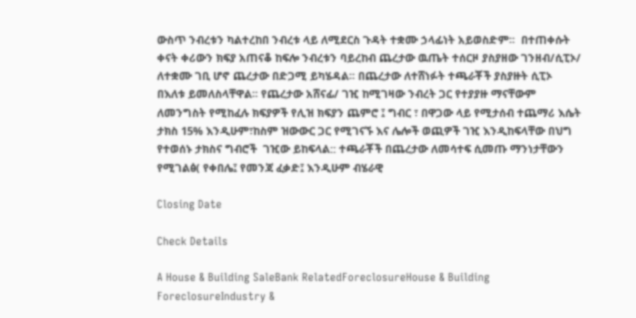ውስጥ ንብረቱን ካልተረከበ ንብረቱ ላይ ለሚደርስ ጉዳት ተቋሙ ኃላፊነት አይወስድም፡፡  በተጠቀሱት ቀናት ቀሪውን ክፍያ አጠናቆ ከፍሎ ንብረቱን ባይረከብ ጨረታው ዉጤት ተሰርዞ ያስያዘው ገንዘብ/ሲፒኦ/ ለተቋሙ ገቢ ሆኖ ጨረታው በድጋሚ ይካሄዳል፡፡ በጨረታው ለተሸነፉት ተጫራቾች ያስያዙት ሲፒኦ በእለቱ ይመለስላቸዋል፡፡ የጨረታው አሸናፊ/ ገዢ ከሚገዛው ንብረት ጋር የተያያዙ ማናቸውም ለመንግስት የሚከፈሉ ክፍያዎች የሊዝ ክፍያን ጨምሮ ፤ ግብር ፣ በዋጋው ላይ የሚታሰብ ተጨማሪ እሴት ታክስ 15% እንዲሁም፣ከስም ዝውውር ጋር የሚገናኙ እና ሌሎች ወጪዎች ገዢ እንዲከፍላቸው በህግ የተወሰኑ ታክስና ግብሮች  ገዢው ይከፍላል:: ተጫራቾች በጨረታው ለመሳተፍ ሲመጡ ማንነታቸውን የሚገልፅ( የቀበሌ፤ የመንጃ ፈቃድ፤ እንዲሁም ብሄራዊ

Closing Date

Check Details

A House & Building SaleBank RelatedForeclosureHouse & Building ForeclosureIndustry &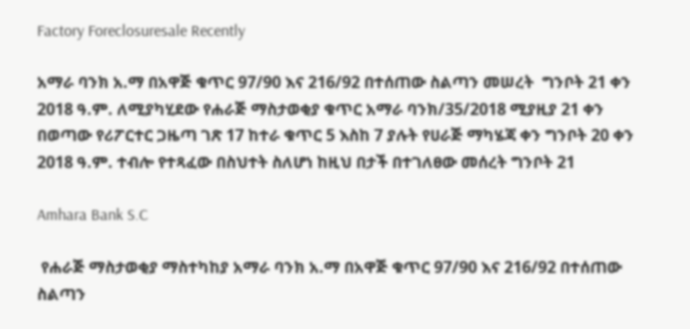Factory Foreclosuresale Recently

አማራ ባንክ አ.ማ በአዋጅ ቁጥር 97/90 እና 216/92 በተሰጠው ስልጣን መሠረት  ግንቦት 21 ቀን 2018 ዓ.ም. ለሚያካሂደው የሐራጅ ማስታወቂያ ቁጥር አማራ ባንክ/35/2018 ሚያዚያ 21 ቀን በወጣው የሪፖርተር ጋዜጣ ገጽ 17 ከተራ ቁጥር 5 እስከ 7 ያሉት የሀራጅ ማካሄጃ ቀን ግንቦት 20 ቀን 2018 ዓ.ም. ተብሎ የተጻፈው በስህተት ስለሆነ ከዚህ በታች በተገለፀው መሰረት ግንቦት 21

Amhara Bank S.C

 የሐራጅ ማስታወቂያ ማስተካከያ አማራ ባንክ አ.ማ በአዋጅ ቁጥር 97/90 እና 216/92 በተሰጠው ስልጣን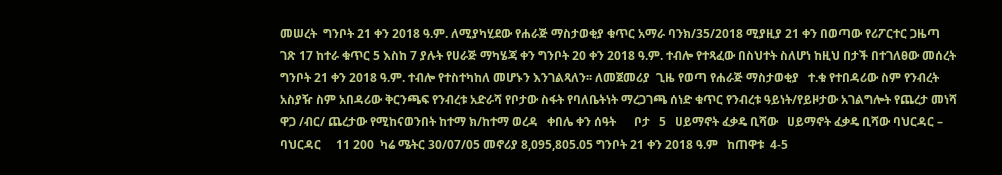መሠረት  ግንቦት 21 ቀን 2018 ዓ.ም. ለሚያካሂደው የሐራጅ ማስታወቂያ ቁጥር አማራ ባንክ/35/2018 ሚያዚያ 21 ቀን በወጣው የሪፖርተር ጋዜጣ ገጽ 17 ከተራ ቁጥር 5 እስከ 7 ያሉት የሀራጅ ማካሄጃ ቀን ግንቦት 20 ቀን 2018 ዓ.ም. ተብሎ የተጻፈው በስህተት ስለሆነ ከዚህ በታች በተገለፀው መሰረት ግንቦት 21 ቀን 2018 ዓ.ም. ተብሎ የተስተካከለ መሆኑን እንገልጻለን፡፡ ለመጀመሪያ  ጊዜ የወጣ የሐራጅ ማስታወቂያ   ተ.ቁ የተበዳሪው ስም የንብረት አስያዥ ስም አበዳሪው ቅርንጫፍ የንብረቱ አድራሻ የቦታው ስፋት የባለቤትነት ማረጋገጫ ሰነድ ቁጥር የንብረቱ ዓይነት/የይዞታው አገልግሎት የጨረታ መነሻ ዋጋ /ብር/ ጨረታው የሚከናወንበት ከተማ ክ/ከተማ ወረዳ   ቀበሌ ቀን ሰዓት      ቦታ   5   ሀይማኖት ፈቃዴ ቢሻው   ሀይማኖት ፈቃዴ ቢሻው ባህርዳር – ባህርዳር     11 200  ካሬ ሜትር 30/07/05 መኖሪያ 8,095,805.05 ግንቦት 21 ቀን 2018 ዓ.ም   ከጠዋቱ  4-5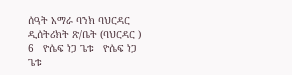ሰዓት አማራ ባንክ ባህርዳር ዲሰትሪክት ጽ/ቤት (ባህርዳር )   6   ዮሴፍ ነጋ ጌቱ   ዮሴፍ ነጋ ጌቱ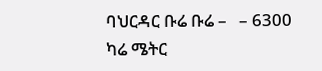ባህርዳር ቡሬ ቡሬ –   – 6300 ካሬ ሜትር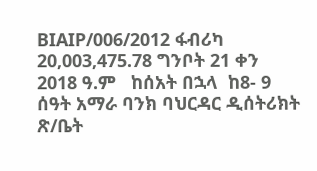BIAIP/006/2012 ፋብሪካ 20,003,475.78 ግንቦት 21 ቀን 2018 ዓ.ም   ከሰአት በኋላ  ከ8- 9 ሰዓት አማራ ባንክ ባህርዳር ዲሰትሪክት ጽ/ቤት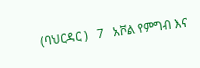(ባህርዳር )   7   አቮል የምግብ እና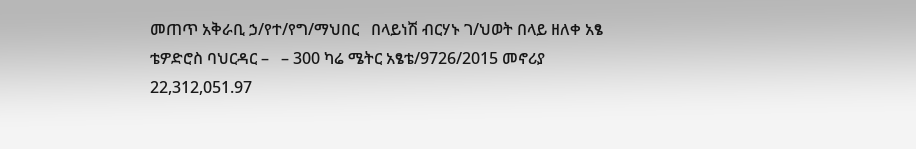መጠጥ አቅራቢ ኃ/የተ/የግ/ማህበር   በላይነሽ ብርሃኑ ገ/ህወት በላይ ዘለቀ አፄ ቴዎድሮስ ባህርዳር –   – 300 ካሬ ሜትር አፄቴ/9726/2015 መኖሪያ 22,312,051.97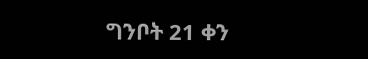ግንቦት 21 ቀን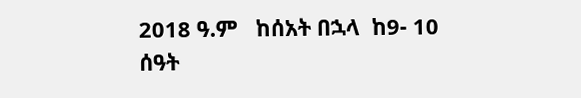2018 ዓ.ም   ከሰአት በኋላ  ከ9- 10 ሰዓት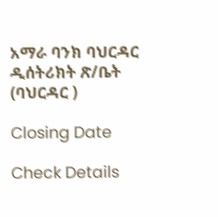አማራ ባንክ ባህርዳር ዲሰትሪክት ጽ/ቤት (ባህርዳር )

Closing Date

Check Details